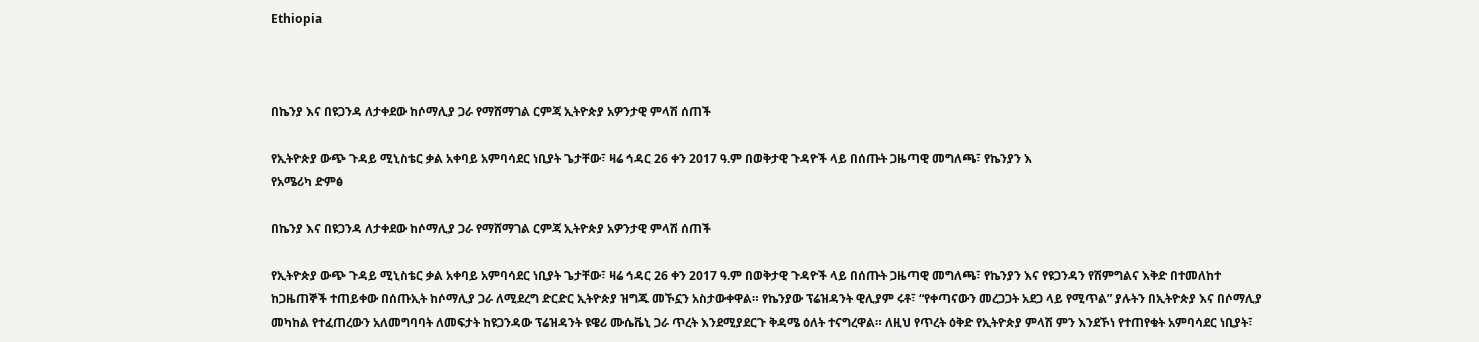Ethiopia



በኬንያ እና በዩጋንዳ ለታቀደው ከሶማሊያ ጋራ የማሸማገል ርምጃ ኢትዮጵያ አዎንታዊ ምላሽ ሰጠች

የኢትዮጵያ ውጭ ጉዳይ ሚኒስቴር ቃል አቀባይ አምባሳደር ነቢያት ጌታቸው፣ ዛሬ ኅዳር 26 ቀን 2017 ዓ.ም በወቅታዊ ጉዳዮች ላይ በሰጡት ጋዜጣዊ መግለጫ፣ የኬንያን እ
የአሜሪካ ድምፅ

በኬንያ እና በዩጋንዳ ለታቀደው ከሶማሊያ ጋራ የማሸማገል ርምጃ ኢትዮጵያ አዎንታዊ ምላሽ ሰጠች

የኢትዮጵያ ውጭ ጉዳይ ሚኒስቴር ቃል አቀባይ አምባሳደር ነቢያት ጌታቸው፣ ዛሬ ኅዳር 26 ቀን 2017 ዓ.ም በወቅታዊ ጉዳዮች ላይ በሰጡት ጋዜጣዊ መግለጫ፣ የኬንያን እና የዩጋንዳን የሽምግልና እቅድ በተመለከተ ከጋዜጠኞች ተጠይቀው በሰጡኢት ከሶማሊያ ጋራ ለሚደረግ ድርድር ኢትዮጵያ ዝግጁ መኾኗን አስታውቀዋል። የኬንያው ፕሬዝዳንት ዊሊያም ሩቶ፣ “የቀጣናውን መረጋጋት አደጋ ላይ የሚጥል” ያሉትን በኢትዮጵያ እና በሶማሊያ መካከል የተፈጠረውን አለመግባባት ለመፍታት ከዩጋንዳው ፕሬዝዳንት ዩዌሪ ሙሴቬኒ ጋራ ጥረት እንደሚያደርጉ ቅዳሜ ዕለት ተናግረዋል። ለዚህ የጥረት ዕቅድ የኢትዮጵያ ምላሽ ምን እንደኾነ የተጠየቁት አምባሳደር ነቢያት፣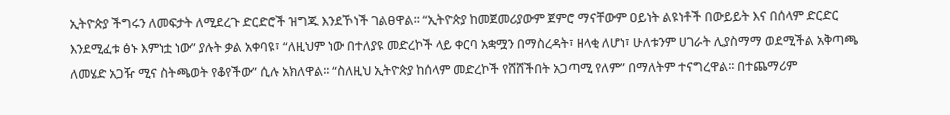ኢትዮጵያ ችግሩን ለመፍታት ለሚደረጉ ድርድሮች ዝግጁ እንደኾነች ገልፀዋል፡፡ “ኢትዮጵያ ከመጀመሪያውም ጀምሮ ማናቸውም ዐይነት ልዩነቶች በውይይት እና በሰላም ድርድር እንደሚፈቱ ፅኑ እምነቷ ነው” ያሉት ቃል አቀባዩ፣ “ለዚህም ነው በተለያዩ መድረኮች ላይ ቀርባ አቋሟን በማስረዳት፣ ዘላቂ ለሆነ፣ ሁለቱንም ሀገራት ሊያስማማ ወደሚችል አቅጣጫ ለመሄድ አጋዥ ሚና ስትጫወት የቆየችው” ሲሉ አክለዋል፡፡ “ስለዚህ ኢትዮጵያ ከሰላም መድረኮች የሸሸችበት አጋጣሚ የለም” በማለትም ተናግረዋል፡፡ በተጨማሪም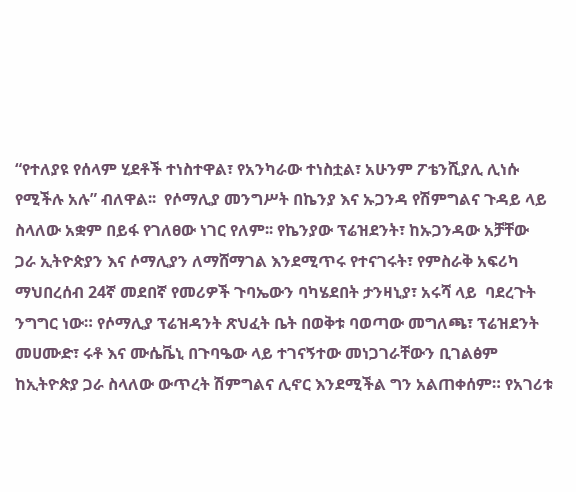“የተለያዩ የሰላም ሂደቶች ተነስተዋል፣ የአንካራው ተነስቷል፣ አሁንም ፖቴንሺያሊ ሊነሱ የሚችሉ አሉ” ብለዋል፡፡  የሶማሊያ መንግሥት በኬንያ እና ኡጋንዳ የሽምግልና ጉዳይ ላይ ስላለው አቋም በይፋ የገለፀው ነገር የለም፡፡ የኬንያው ፕሬዝደንት፣ ከኡጋንዳው አቻቸው ጋራ ኢትዮጵያን እና ሶማሊያን ለማሸማገል እንደሚጥሩ የተናገሩት፣ የምስራቅ አፍሪካ ማህበረሰብ 24ኛ መደበኛ የመሪዎች ጉባኤውን ባካሄደበት ታንዛኒያ፣ አሩሻ ላይ  ባደረጉት ንግግር ነው። የሶማሊያ ፕሬዝዳንት ጽህፈት ቤት በወቅቱ ባወጣው መግለጫ፣ ፕሬዝደንት መሀሙድ፣ ሩቶ እና ሙሴቬኒ በጉባዔው ላይ ተገናኝተው መነጋገራቸውን ቢገልፅም ከኢትዮጵያ ጋራ ስላለው ውጥረት ሽምግልና ሊኖር እንደሚችል ግን አልጠቀሰም። የአገሪቱ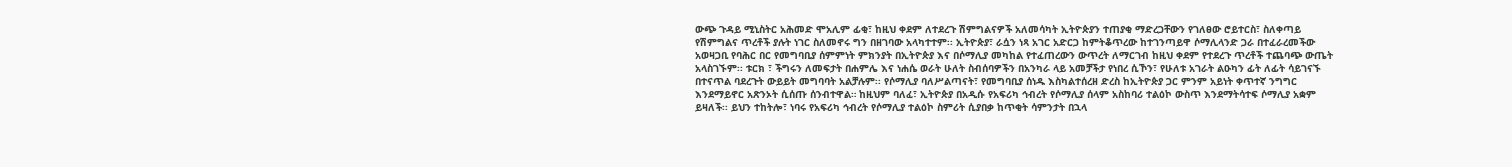ውጭ ጉዳይ ሚኒስትር አሕመድ ሞአሊም ፊቂ፣ ከዚህ ቀደም ለተደረጉ ሽምግልናዎች አለመሳካት ኢትዮጵያን ተጠያቂ ማድረጋቸውን የገለፀው ሮይተርስ፣ ስለቀጣይ የሽምግልና ጥረቶች ያሉት ነገር ስለመኖሩ ግን በዘገባው አላካተተም፡፡ ኢትዮጵያ፣ ራሷን ነጻ አገር አድርጋ ከምትቆጥረው ከተገንጣይዋ ሶማሊላንድ ጋራ በተፈራረመችው አወዛጋቢ የባሕር በር የመግባቢያ ሰምምነት ምክንያት በኢትዮጵያ እና በሶማሊያ መካከል የተፈጠረውን ውጥረት ለማርገብ ከዚህ ቀደም የተደረጉ ጥረቶች ተጨባጭ ውጤት አላስገኙም፡፡ ቱርክ ፣ ችግሩን ለመፍታት በሐምሌ እና ነሐሴ ወራት ሁለት ስብሰባዎችን በአንካራ ላይ አመቻችታ የነበረ ሲኾን፣ የሁለቱ አገራት ልዑካን ፊት ለፊት ሳይገናኙ በተናጥል ባደረጉት ውይይት መግባባት አልቻሉም፡፡ የሶማሊያ ባለሥልጣናት፣ የመግባቢያ ሰነዱ እስካልተሰረዘ ድረስ ከኢትዮጵያ ጋር ምንም አይነት ቀጥተኛ ንግግር እንደማይኖር አጽንኦት ሲሰጡ ሰንብተዋል። ከዚህም ባለፈ፣ ኢትዮጵያ በአዲሱ የአፍሪካ ኅብረት የሶማሊያ ሰላም አስከባሪ ተልዕኮ ውስጥ እንደማትሳተፍ ሶማሊያ አቋም ይዛለች፡፡ ይህን ተከትሎ፣ ነባሩ የአፍሪካ ኅብረት የሶማሊያ ተልዕኮ ስምሪት ሲያበቃ ከጥቂት ሳምንታት በኋላ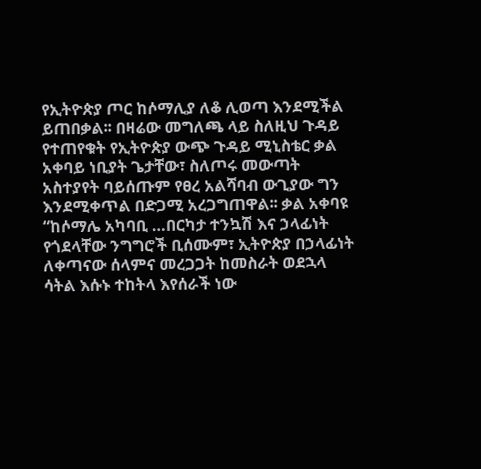የኢትዮጵያ ጦር ከሶማሊያ ለቆ ሊወጣ እንደሚችል ይጠበቃል፡፡ በዛሬው መግለጫ ላይ ስለዚህ ጉዳይ የተጠየቁት የኢትዮጵያ ውጭ ጉዳይ ሚኒስቴር ቃል አቀባይ ነቢያት ጌታቸው፣ ስለጦሩ መውጣት አስተያየት ባይሰጡም የፀረ አልሻባብ ውጊያው ግን እንደሚቀጥል በድጋሚ አረጋግጠዋል፡፡ ቃል አቀባዩ “ከሶማሌ አካባቢ …በርካታ ተንኳሽ እና ኃላፊነት የጎደላቸው ንግግሮች ቢሰሙም፣ ኢትዮጵያ በኃላፊነት ለቀጣናው ሰላምና መረጋጋት ከመስራት ወደኋላ ሳትል እሱኑ ተከትላ እየሰራች ነው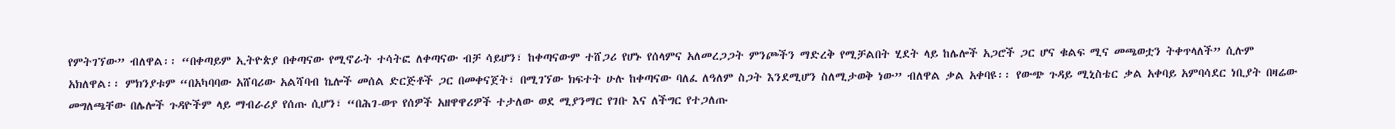የምትገኘው” ብለዋል፡፡ “በቀጣይም ኢትዮጵያ በቀጣናው የሚኖራት ተሳትፎ ለቀጣናው ብቻ ሳይሆን፣ ከቀጣናውም ተሸጋሪ የሆኑ የሰላምና አለመረጋጋት ምንጮችን ማድረቅ የሚቻልበት ሂደት ላይ ከሌሎች አጋሮች ጋር ሆና ቁልፍ ሚና መጫወቷን ትቀጥላለች” ሲሉም አክለዋል፡፡ ምክንያቱም “በአካባባው አሸባሪው አልሻባብ ኬሎች መሰል ድርጅቶች ጋር በመቀናጀት፣ በሚገኘው ክፍተት ሁሉ ከቀጣናው ባለፈ ለዓለም ስጋት እንደሚሆን ስለሚታወቅ ነው” ብለዋል ቃል አቀባዩ፡፡ የውጭ ጉዳይ ሚኒስቴር ቃል አቀባይ አምባሳደር ነቢያት በዛሬው መግለጫቸው በሌሎች ጉዳዮችም ላይ ማብራሪያ የሰጡ ሲሆን፣ “በሕገ-ወጥ የሰዎች አዘዋዋሪዎች ተታለው ወደ ሚያንማር የገቡ እና ለችግር የተጋለጡ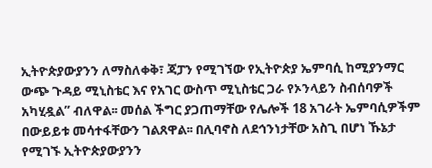ኢትዮጵያውያንን ለማስለቀቅ፣ ጃፓን የሚገኘው የኢትዮጵያ ኤምባሲ ከሚያንማር ውጭ ጉዳይ ሚኒስቴር እና የአገር ውስጥ ሚኒስቴር ጋራ የኦንላይን ስብሰባዎች አካሂዷል” ብለዋል፡፡ መሰል ችግር ያጋጠማቸው የሌሎች 18 አገራት ኤምባሲዎችም በውይይቱ መሳተፋቸውን ገልጸዋል፡፡ በሊባኖስ ለደኅንነታቸው አስጊ በሆነ ኹኔታ የሚገኙ ኢትዮጵያውያንን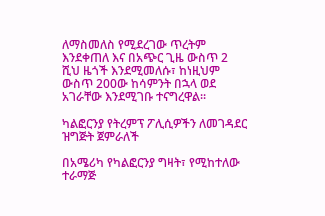ለማስመለስ የሚደረገው ጥረትም እንደቀጠለ እና በአጭር ጊዜ ውስጥ 2 ሺህ ዜጎች እንደሚመለሱ፣ ከነዚህም ውስጥ 200ው ከሳምንት በኋላ ወደ አገራቸው እንደሚገቡ ተናግረዋል፡፡

ካልፎርንያ የትረምፕ ፖሊሲዎችን ለመገዳደር ዝግጅት ጀምራለች

በአሜሪካ የካልፎርንያ ግዛት፣ የሚከተለው ተራማጅ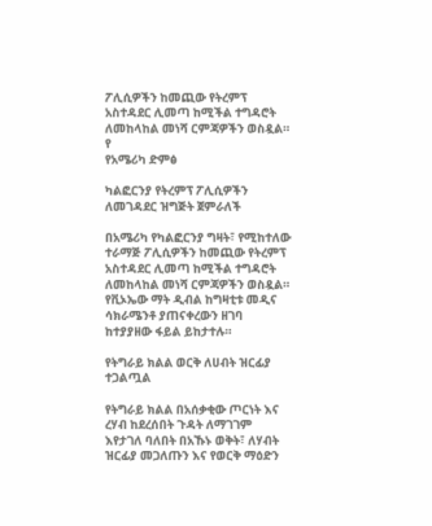ፖሊሲዎችን ከመጪው የትረምፕ አስተዳደር ሊመጣ ከሚችል ተግዳሮት ለመከላከል መነሻ ርምጃዎችን ወስዷል። የ
የአሜሪካ ድምፅ

ካልፎርንያ የትረምፕ ፖሊሲዎችን ለመገዳደር ዝግጅት ጀምራለች

በአሜሪካ የካልፎርንያ ግዛት፣ የሚከተለው ተራማጅ ፖሊሲዎችን ከመጪው የትረምፕ አስተዳደር ሊመጣ ከሚችል ተግዳሮት ለመከላከል መነሻ ርምጃዎችን ወስዷል። የቪኦኤው ማት ዲብል ከግዛቲቱ መዲና ሳክራሜንቶ ያጠናቀረውን ዘገባ ከተያያዘው ፋይል ይከታተሉ።

የትግራይ ክልል ወርቅ ለሀብት ዝርፊያ ተጋልጧል

የትግራይ ክልል በአሰቃቂው ጦርነት እና ረሃብ ከደረሰበት ጉዳት ለማገገም እየታገለ ባለበት በአኹኑ ወቅት፣ ለሃብት ዝርፊያ መጋለጡን እና የወርቅ ማዕድን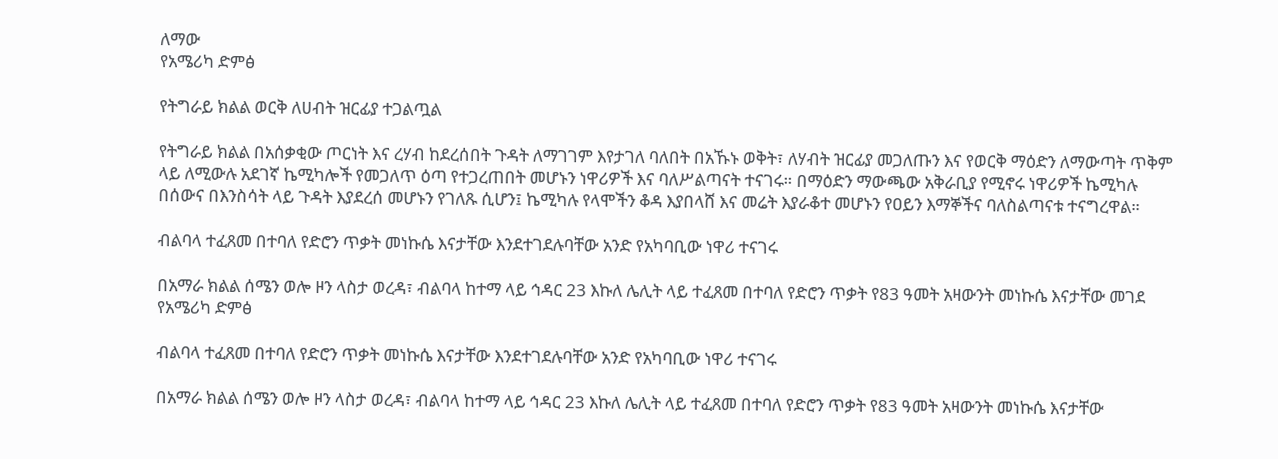ለማው
የአሜሪካ ድምፅ

የትግራይ ክልል ወርቅ ለሀብት ዝርፊያ ተጋልጧል

የትግራይ ክልል በአሰቃቂው ጦርነት እና ረሃብ ከደረሰበት ጉዳት ለማገገም እየታገለ ባለበት በአኹኑ ወቅት፣ ለሃብት ዝርፊያ መጋለጡን እና የወርቅ ማዕድን ለማውጣት ጥቅም ላይ ለሚውሉ አደገኛ ኬሚካሎች የመጋለጥ ዕጣ የተጋረጠበት መሆኑን ነዋሪዎች እና ባለሥልጣናት ተናገሩ። በማዕድን ማውጫው አቅራቢያ የሚኖሩ ነዋሪዎች ኬሚካሉ በሰውና በእንስሳት ላይ ጉዳት እያደረሰ መሆኑን የገለጹ ሲሆን፤ ኬሚካሉ የላሞችን ቆዳ እያበላሸ እና መሬት እያራቆተ መሆኑን የዐይን እማኞችና ባለስልጣናቱ ተናግረዋል።

ብልባላ ተፈጸመ በተባለ የድሮን ጥቃት መነኩሴ እናታቸው እንደተገደሉባቸው አንድ የአካባቢው ነዋሪ ተናገሩ

በአማራ ክልል ሰሜን ወሎ ዞን ላስታ ወረዳ፣ ብልባላ ከተማ ላይ ኅዳር 23 እኩለ ሌሊት ላይ ተፈጸመ በተባለ የድሮን ጥቃት የ83 ዓመት አዛውንት መነኩሴ እናታቸው መገደ
የአሜሪካ ድምፅ

ብልባላ ተፈጸመ በተባለ የድሮን ጥቃት መነኩሴ እናታቸው እንደተገደሉባቸው አንድ የአካባቢው ነዋሪ ተናገሩ

በአማራ ክልል ሰሜን ወሎ ዞን ላስታ ወረዳ፣ ብልባላ ከተማ ላይ ኅዳር 23 እኩለ ሌሊት ላይ ተፈጸመ በተባለ የድሮን ጥቃት የ83 ዓመት አዛውንት መነኩሴ እናታቸው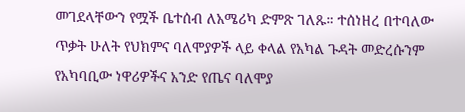መገደላቸውን የሟች ቤተሰብ ለአሜሪካ ድምጽ ገለጹ። ተሰነዘረ በተባለው ጥቃት ሁለት የህክምና ባለሞያዎች ላይ ቀላል የአካል ጉዳት መድረሱንም የአካባቢው ነዋሪዎችና አንድ የጤና ባለሞያ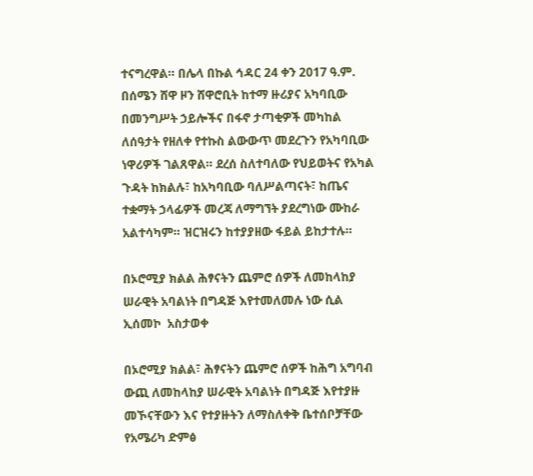ተናግረዋል። በሌላ በኩል ኅዳር 24 ቀን 2017 ዓ.ም. በሰሜን ሸዋ ዞን ሸዋሮቢት ከተማ ዙሪያና አካባቢው በመንግሥት ኃይሎችና በፋኖ ታጣቂዎች መካከል ለሰዓታት የዘለቀ የተኩስ ልውውጥ መደረጉን የአካባቢው ነዋሪዎች ገልጸዋል። ደረሰ ስለተባለው የህይወትና የአካል ጉዳት ከክልሉ፣ ከአካባቢው ባለሥልጣናት፣ ከጤና ተቋማት ኃላፊዎች መረጃ ለማግኘት ያደረግነው ሙከራ አልተሳካም። ዝርዝሩን ከተያያዘው ፋይል ይከታተሉ።

በኦሮሚያ ክልል ሕፃናትን ጨምሮ ሰዎች ለመከላከያ ሠራዊት አባልነት በግዳጅ እየተመለመሉ ነው ሲል ኢሰመኮ  አስታወቀ

በኦሮሚያ ክልል፣ ሕፃናትን ጨምሮ ሰዎች ከሕግ አግባብ ውጪ ለመከላከያ ሠራዊት አባልነት በግዳጅ እየተያዙ መኾናቸውን እና የተያዙትን ለማስለቀቅ ቤተሰቦቻቸው
የአሜሪካ ድምፅ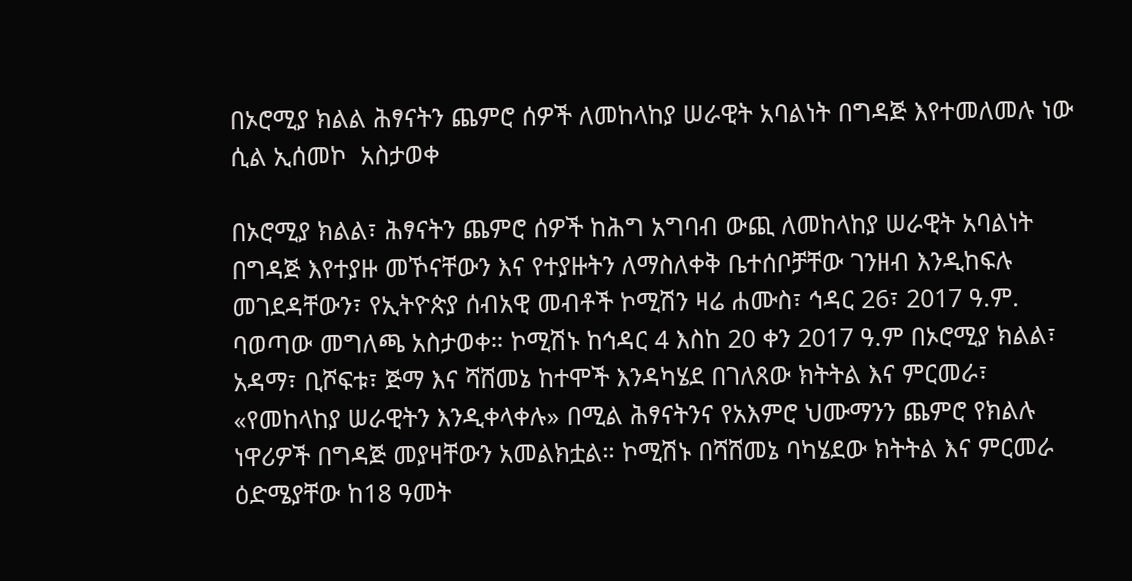በኦሮሚያ ክልል ሕፃናትን ጨምሮ ሰዎች ለመከላከያ ሠራዊት አባልነት በግዳጅ እየተመለመሉ ነው ሲል ኢሰመኮ  አስታወቀ

በኦሮሚያ ክልል፣ ሕፃናትን ጨምሮ ሰዎች ከሕግ አግባብ ውጪ ለመከላከያ ሠራዊት አባልነት በግዳጅ እየተያዙ መኾናቸውን እና የተያዙትን ለማስለቀቅ ቤተሰቦቻቸው ገንዘብ እንዲከፍሉ መገደዳቸውን፣ የኢትዮጵያ ሰብአዊ መብቶች ኮሚሽን ዛሬ ሐሙስ፣ ኅዳር 26፣ 2017 ዓ.ም. ባወጣው መግለጫ አስታወቀ። ኮሚሽኑ ከኅዳር 4 እስከ 20 ቀን 2017 ዓ.ም በኦሮሚያ ክልል፣ አዳማ፣ ቢሾፍቱ፣ ጅማ እና ሻሸመኔ ከተሞች እንዳካሄደ በገለጸው ክትትል እና ምርመራ፣ «የመከላከያ ሠራዊትን እንዲቀላቀሉ» በሚል ሕፃናትንና የአእምሮ ህሙማንን ጨምሮ የክልሉ ነዋሪዎች በግዳጅ መያዛቸውን አመልክቷል። ኮሚሽኑ በሻሸመኔ ባካሄደው ክትትል እና ምርመራ ዕድሜያቸው ከ18 ዓመት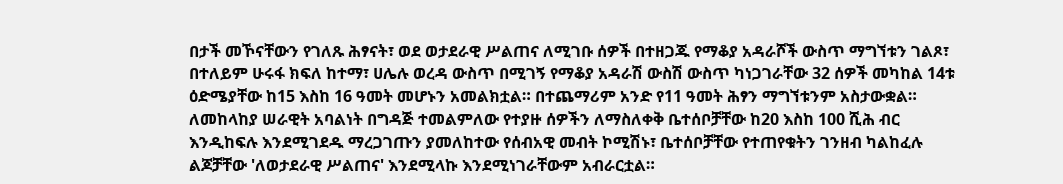በታች መኾናቸውን የገለጹ ሕፃናት፣ ወደ ወታደራዊ ሥልጠና ለሚገቡ ሰዎች በተዘጋጁ የማቆያ አዳራሾች ውስጥ ማግኘቱን ገልጾ፣ በተለይም ሁሩፋ ክፍለ ከተማ፣ ሀሌሉ ወረዳ ውስጥ በሚገኝ የማቆያ አዳራሽ ውስሽ ውስጥ ካነጋገራቸው 32 ሰዎች መካከል 14ቱ ዕድሜያቸው ከ15 እስከ 16 ዓመት መሆኑን አመልክቷል። በተጨማሪም አንድ የ11 ዓመት ሕፃን ማግኘቱንም አስታውቋል። ለመከላከያ ሠራዊት አባልነት በግዳጅ ተመልምለው የተያዙ ሰዎችን ለማስለቀቅ ቤተሰቦቻቸው ከ20 እስከ 100 ሺሕ ብር እንዲከፍሉ እንደሚገደዱ ማረጋገጡን ያመለከተው የሰብአዊ መብት ኮሚሽኑ፣ ቤተሰቦቻቸው የተጠየቁትን ገንዘብ ካልከፈሉ ልጆቻቸው 'ለወታደራዊ ሥልጠና' እንደሚላኩ እንደሚነገራቸውም አብራርቷል።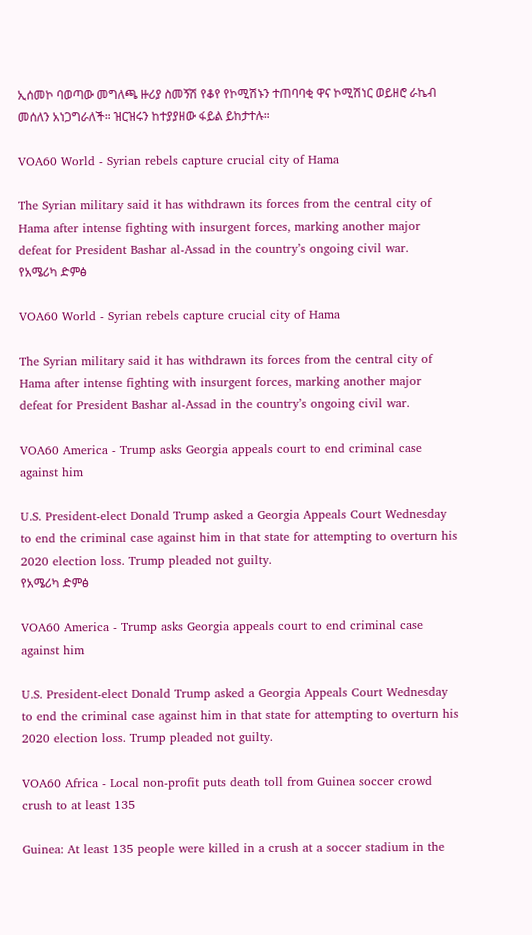ኢሰመኮ ባወጣው መግለጫ ዙሪያ ስመኝሽ የቆየ የኮሚሽኑን ተጠባባቂ ዋና ኮሚሽነር ወይዘሮ ራኬብ መሰለን አነጋግራለች። ዝርዝሩን ከተያያዘው ፋይል ይከታተሉ።

VOA60 World - Syrian rebels capture crucial city of Hama

The Syrian military said it has withdrawn its forces from the central city of Hama after intense fighting with insurgent forces, marking another major defeat for President Bashar al-Assad in the country’s ongoing civil war.
የአሜሪካ ድምፅ

VOA60 World - Syrian rebels capture crucial city of Hama

The Syrian military said it has withdrawn its forces from the central city of Hama after intense fighting with insurgent forces, marking another major defeat for President Bashar al-Assad in the country’s ongoing civil war.

VOA60 America - Trump asks Georgia appeals court to end criminal case against him

U.S. President-elect Donald Trump asked a Georgia Appeals Court Wednesday to end the criminal case against him in that state for attempting to overturn his 2020 election loss. Trump pleaded not guilty.
የአሜሪካ ድምፅ

VOA60 America - Trump asks Georgia appeals court to end criminal case against him

U.S. President-elect Donald Trump asked a Georgia Appeals Court Wednesday to end the criminal case against him in that state for attempting to overturn his 2020 election loss. Trump pleaded not guilty.

VOA60 Africa - Local non-profit puts death toll from Guinea soccer crowd crush to at least 135

Guinea: At least 135 people were killed in a crush at a soccer stadium in the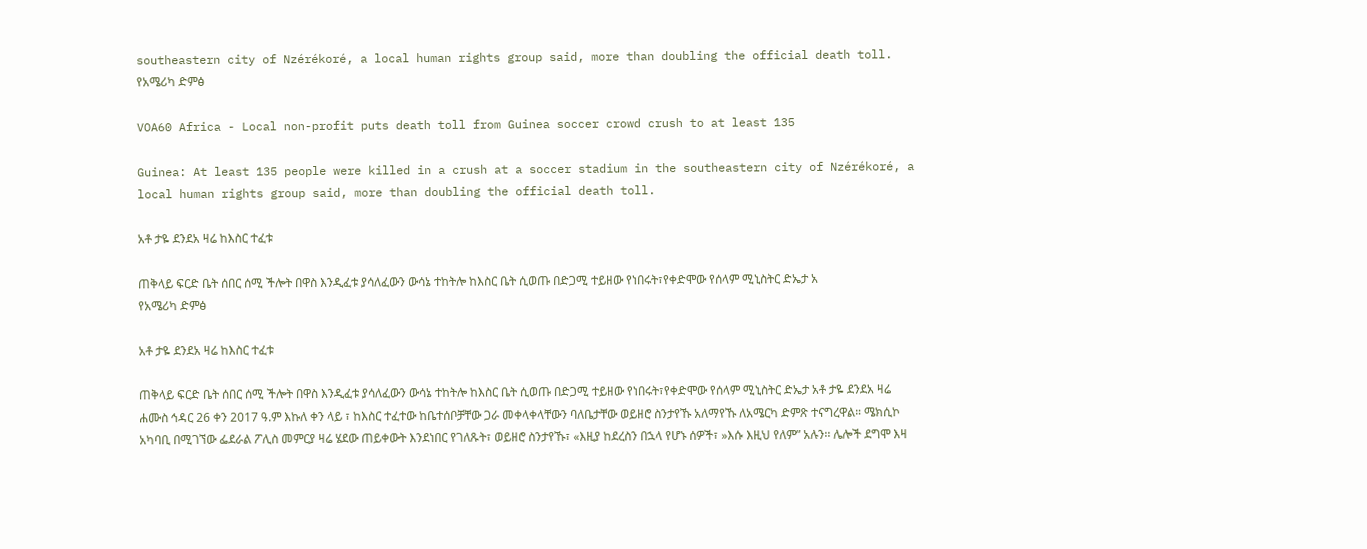southeastern city of Nzérékoré, a local human rights group said, more than doubling the official death toll.
የአሜሪካ ድምፅ

VOA60 Africa - Local non-profit puts death toll from Guinea soccer crowd crush to at least 135

Guinea: At least 135 people were killed in a crush at a soccer stadium in the southeastern city of Nzérékoré, a local human rights group said, more than doubling the official death toll.

አቶ ታዬ ደንደአ ዛሬ ከእስር ተፈቱ

ጠቅላይ ፍርድ ቤት ሰበር ሰሚ ችሎት በዋስ እንዲፈቱ ያሳለፈውን ውሳኔ ተከትሎ ከእስር ቤት ሲወጡ በድጋሚ ተይዘው የነበሩት፣የቀድሞው የሰላም ሚኒስትር ድኤታ አ
የአሜሪካ ድምፅ

አቶ ታዬ ደንደአ ዛሬ ከእስር ተፈቱ

ጠቅላይ ፍርድ ቤት ሰበር ሰሚ ችሎት በዋስ እንዲፈቱ ያሳለፈውን ውሳኔ ተከትሎ ከእስር ቤት ሲወጡ በድጋሚ ተይዘው የነበሩት፣የቀድሞው የሰላም ሚኒስትር ድኤታ አቶ ታዬ ደንደአ ዛሬ ሐሙስ ኅዳር 26 ቀን 2017 ዓ.ም እኩለ ቀን ላይ ፣ ከእስር ተፈተው ከቤተሰቦቻቸው ጋራ መቀላቀላቸውን ባለቤታቸው ወይዘሮ ስንታየኹ አለማየኹ ለአሜርካ ድምጽ ተናግረዋል። ሜክሲኮ አካባቢ በሚገኘው ፌደራል ፖሊስ መምርያ ዛሬ ሄደው ጠይቀውት እንደነበር የገለጹት፣ ወይዘሮ ስንታየኹ፣ «እዚያ ከደረስን በኋላ የሆኑ ሰዎች፣ »እሱ እዚህ የለም” አሉን፡፡ ሌሎች ደግሞ እዛ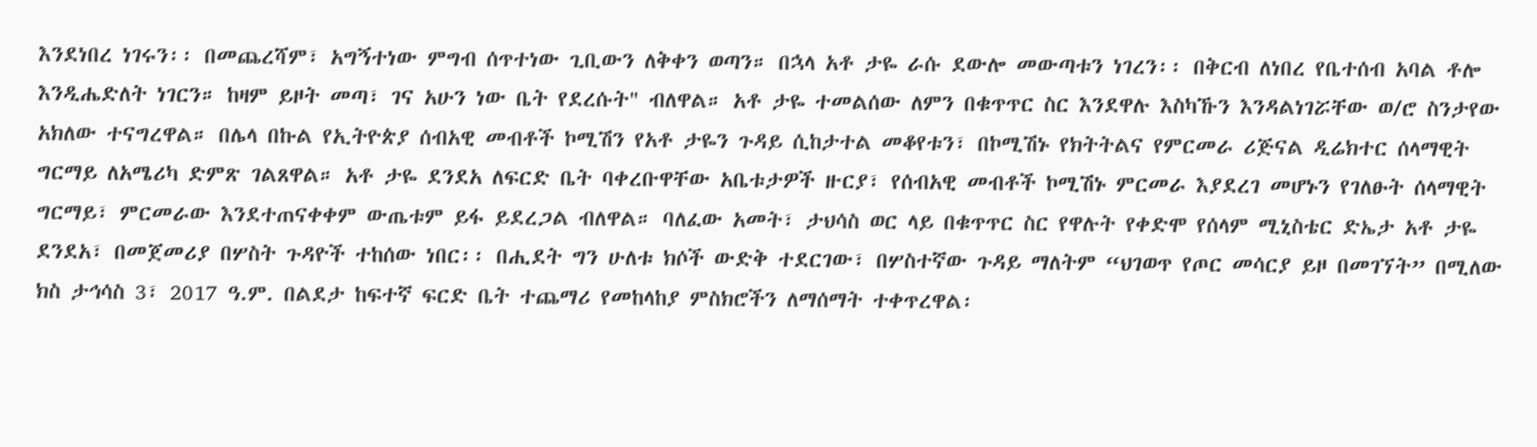እንደነበረ ነገሩን፡፡ በመጨረሻም፣ አግኝተነው ምግብ ሰጥተነው ጊቢውን ለቅቀን ወጣን። በኋላ አቶ ታዬ ራሱ ደውሎ መውጣቱን ነገረን፡፡ በቅርብ ለነበረ የቤተሰብ አባል ቶሎ እንዲሔድለት ነገርን። ከዛም ይዞት መጣ፣ ገና አሁን ነው ቤት የደረሱት" ብለዋል። አቶ ታዬ ተመልሰው ለምን በቁጥጥር ስር እንደዋሉ እስካኹን እንዳልነገሯቸው ወ/ሮ ስንታየው አክለው ተናግረዋል። በሌላ በኩል የኢትዮጵያ ሰብአዊ መብቶች ኮሚሽን የአቶ ታዬን ጉዳይ ሲከታተል መቆየቱን፣ በኮሚሽኑ የክትትልና የምርመራ ሪጅናል ዲሬክተር ሰላማዊት ግርማይ ለአሜሪካ ድምጽ ገልጸዋል። አቶ ታዬ ደንደአ ለፍርድ ቤት ባቀረቡዋቸው አቤቱታዎች ዙርያ፣ የሰብአዊ መብቶች ኮሚሽኑ ምርመራ እያደረገ መሆኑን የገለፁት ሰላማዊት ግርማይ፣ ምርመራው እንደተጠናቀቀም ውጤቱም ይፋ ይደረጋል ብለዋል። ባለፈው አመት፣ ታህሳስ ወር ላይ በቁጥጥር ስር የዋሉት የቀድሞ የሰላም ሚኒስቴር ድኤታ አቶ ታዬ ደንደአ፣ በመጀመሪያ በሦስት ጉዳዮች ተከሰው ነበር፡፡ በሒደት ግን ሁለቱ ክሶች ውድቅ ተደርገው፣ በሦስተኛው ጉዳይ ማለትም “ህገወጥ የጦር መሳርያ ይዞ በመገኘት” በሚለው ክስ ታኅሳስ 3፣ 2017 ዓ.ም. በልደታ ከፍተኛ ፍርድ ቤት ተጨማሪ የመከላከያ ምስክሮችን ለማሰማት ተቀጥረዋል፡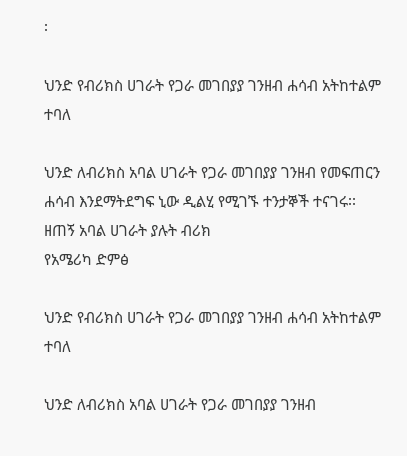፡

ህንድ የብሪክስ ሀገራት የጋራ መገበያያ ገንዘብ ሐሳብ አትከተልም ተባለ

ህንድ ለብሪክስ አባል ሀገራት የጋራ መገበያያ ገንዘብ የመፍጠርን ሐሳብ እንደማትደግፍ ኒው ዲልሂ የሚገኙ ተንታኞች ተናገሩ፡፡ ዘጠኝ አባል ሀገራት ያሉት ብሪክ
የአሜሪካ ድምፅ

ህንድ የብሪክስ ሀገራት የጋራ መገበያያ ገንዘብ ሐሳብ አትከተልም ተባለ

ህንድ ለብሪክስ አባል ሀገራት የጋራ መገበያያ ገንዘብ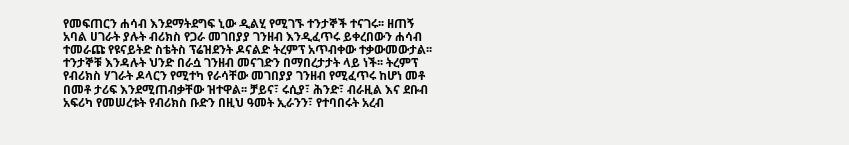የመፍጠርን ሐሳብ እንደማትደግፍ ኒው ዲልሂ የሚገኙ ተንታኞች ተናገሩ፡፡ ዘጠኝ አባል ሀገራት ያሉት ብሪክስ የጋራ መገበያያ ገንዘብ እንዲፈጥሩ ይቀረበውን ሐሳብ ተመራጩ የዩናይትድ ስቴትስ ፕሬዝደንት ዶናልድ ትረምፕ አጥብቀው ተቃውመውታል፡፡ ተንታኞቹ እንዳሉት ህንድ በራሷ ገንዘብ መናገድን በማበረታታት ላይ ነች፡፡ ትረምፕ የብሪክስ ሃገራት ዶላርን የሚተካ የራሳቸው መገበያያ ገንዘብ የሚፈጥሩ ከሆነ መቶ በመቶ ታሪፍ እንደሚጠብቃቸው ዝተዋል፡፡ ቻይና፣ ሩሲያ፣ ሕንድ፣ ብራዚል እና ደቡብ አፍሪካ የመሠረቱት የብሪክስ ቡድን በዚህ ዓመት ኢራንን፣ የተባበሩት አረብ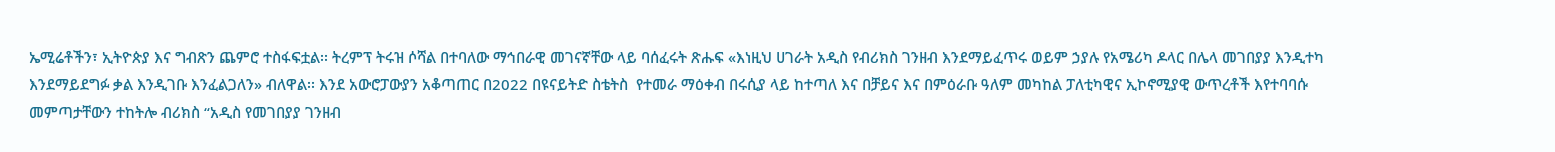ኤሚሬቶችን፣ ኢትዮጵያ እና ግብጽን ጨምሮ ተስፋፍቷል፡፡ ትረምፕ ትሩዝ ሶሻል በተባለው ማኅበራዊ መገናኛቸው ላይ ባሰፈሩት ጽሑፍ «እነዚህ ሀገራት አዲስ የብሪክስ ገንዘብ እንደማይፈጥሩ ወይም ኃያሉ የአሜሪካ ዶላር በሌላ መገበያያ እንዲተካ እንደማይደግፉ ቃል እንዲገቡ እንፈልጋለን» ብለዋል፡፡ እንደ አውሮፓውያን አቆጣጠር በ2022 በዩናይትድ ስቴትስ  የተመራ ማዕቀብ በሩሲያ ላይ ከተጣለ እና በቻይና እና በምዕራቡ ዓለም መካከል ፓለቲካዊና ኢኮኖሚያዊ ውጥረቶች እየተባባሱ መምጣታቸውን ተከትሎ ብሪክስ “አዲስ የመገበያያ ገንዘብ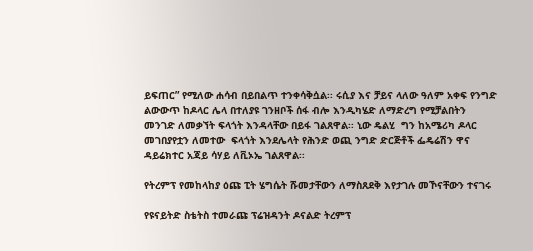ይፍጠር” የሚለው ሐሳብ በይበልጥ ተንቀሳቅሷል፡፡ ሩሲያ እና ቻይና ላለው ዓለም አቀፍ የንግድ ልውውጥ ከዶላር ሌላ በተለያዩ ገንዘቦች ሰፋ ብሎ እንዲካሄድ ለማድረግ የሚቻልበትን መንገድ ለመቃኘት ፍላጎት እንዳላቸው በይፋ ገልጸዋል፡፡ ኒው ዴልሂ  ግን ከአሜሪካ ዶላር መገበያየቷን ለመተው  ፍላጎት እንደሌላት የሕንድ ወጪ ንግድ ድርጅቶች ፌዴሬሽን ዋና ዳይሬክተር አጃይ ሳሃይ ለቪኦኤ ገልጸዋል፡፡

የትረምፕ የመከላከያ ዕጩ ፒት ሄግሴት ሹመታቸውን ለማስጸደቅ እየታገሉ መኾናቸውን ተናገሩ

የዩናይትድ ስቴትስ ተመራጩ ፕሬዝዳንት ዶናልድ ትረምፕ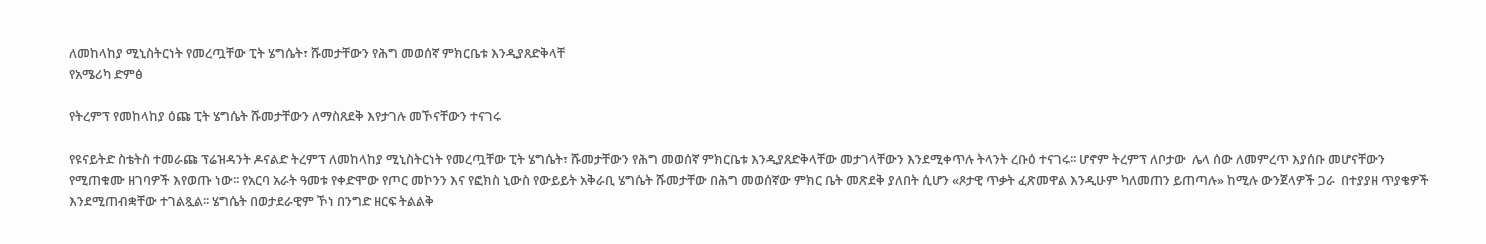ለመከላከያ ሚኒስትርነት የመረጧቸው ፒት ሄግሴት፣ ሹመታቸውን የሕግ መወሰኛ ምክርቤቱ እንዲያጸድቅላቸ
የአሜሪካ ድምፅ

የትረምፕ የመከላከያ ዕጩ ፒት ሄግሴት ሹመታቸውን ለማስጸደቅ እየታገሉ መኾናቸውን ተናገሩ

የዩናይትድ ስቴትስ ተመራጩ ፕሬዝዳንት ዶናልድ ትረምፕ ለመከላከያ ሚኒስትርነት የመረጧቸው ፒት ሄግሴት፣ ሹመታቸውን የሕግ መወሰኛ ምክርቤቱ እንዲያጸድቅላቸው መታገላቸውን እንደሚቀጥሉ ትላንት ረቡዕ ተናገሩ፡፡ ሆኖም ትረምፕ ለቦታው  ሌላ ሰው ለመምረጥ እያሰቡ መሆናቸውን የሚጠቁሙ ዘገባዎች እየወጡ ነው፡፡ የአርባ አራት ዓመቱ የቀድሞው የጦር መኮንን እና የፎክስ ኒውስ የውይይት አቅራቢ ሄግሴት ሹመታቸው በሕግ መወሰኛው ምክር ቤት መጽደቅ ያለበት ሲሆን «ጾታዊ ጥቃት ፈጽመዋል እንዲሁም ካለመጠን ይጠጣሉ» ከሚሉ ውንጀላዎች ጋራ  በተያያዘ ጥያቄዎች እንደሚጠብቋቸው ተገልጿል፡፡ ሄግሴት በወታደራዊም ኾነ በንግድ ዘርፍ ትልልቅ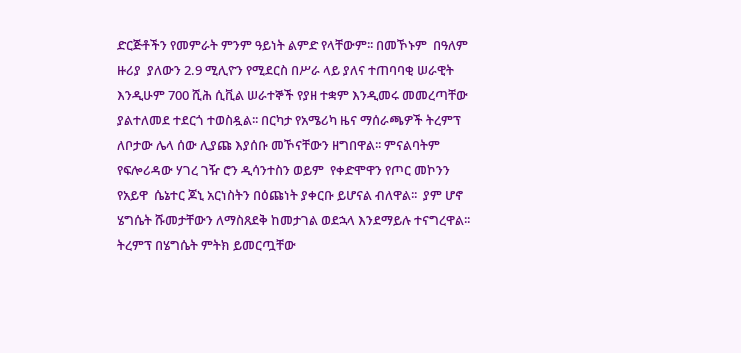ድርጅቶችን የመምራት ምንም ዓይነት ልምድ የላቸውም፡፡ በመኾኑም  በዓለም ዙሪያ  ያለውን 2.9 ሚሊዮን የሚደርስ በሥራ ላይ ያለና ተጠባባቂ ሠራዊት እንዲሁም 700 ሺሕ ሲቪል ሠራተኞች የያዘ ተቋም እንዲመሩ መመረጣቸው ያልተለመደ ተደርጎ ተወስዷል፡፡ በርካታ የአሜሪካ ዜና ማሰራጫዎች ትረምፕ ለቦታው ሌላ ሰው ሊያጩ እያሰቡ መኾናቸውን ዘግበዋል፡፡ ምናልባትም የፍሎሪዳው ሃገረ ገዥ ሮን ዲሳንተስን ወይም  የቀድሞዋን የጦር መኮንን የአይዋ  ሴኔተር ጆኒ አርነስትን በዕጩነት ያቀርቡ ይሆናል ብለዋል፡፡  ያም ሆኖ ሄግሴት ሹመታቸውን ለማስጸደቅ ከመታገል ወደኋላ እንደማይሉ ተናግረዋል፡፡ ትረምፕ በሄግሴት ምትክ ይመርጧቸው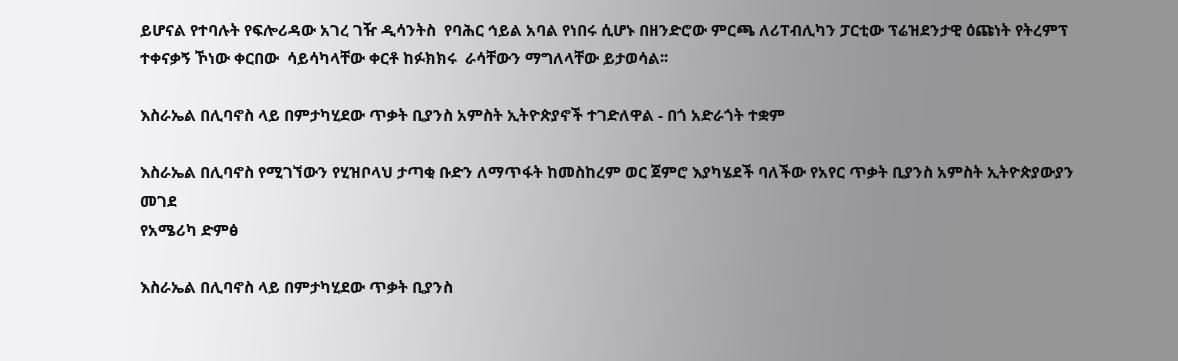ይሆናል የተባሉት የፍሎሪዳው አገረ ገዥ ዲሳንትስ  የባሕር ኅይል አባል የነበሩ ሲሆኑ በዘንድሮው ምርጫ ለሪፐብሊካን ፓርቲው ፕሬዝደንታዊ ዕጩነት የትረምፕ ተቀናቃኝ ኾነው ቀርበው  ሳይሳካላቸው ቀርቶ ከፉክክሩ  ራሳቸውን ማግለላቸው ይታወሳል፡፡

እስራኤል በሊባኖስ ላይ በምታካሂደው ጥቃት ቢያንስ አምስት ኢትዮጵያኖች ተገድለዋል - በጎ አድራጎት ተቋም

እስራኤል በሊባኖስ የሚገኘውን የሂዝቦላህ ታጣቂ ቡድን ለማጥፋት ከመስከረም ወር ጀምሮ እያካሄደች ባለችው የአየር ጥቃት ቢያንስ አምስት ኢትዮጵያውያን መገደ
የአሜሪካ ድምፅ

እስራኤል በሊባኖስ ላይ በምታካሂደው ጥቃት ቢያንስ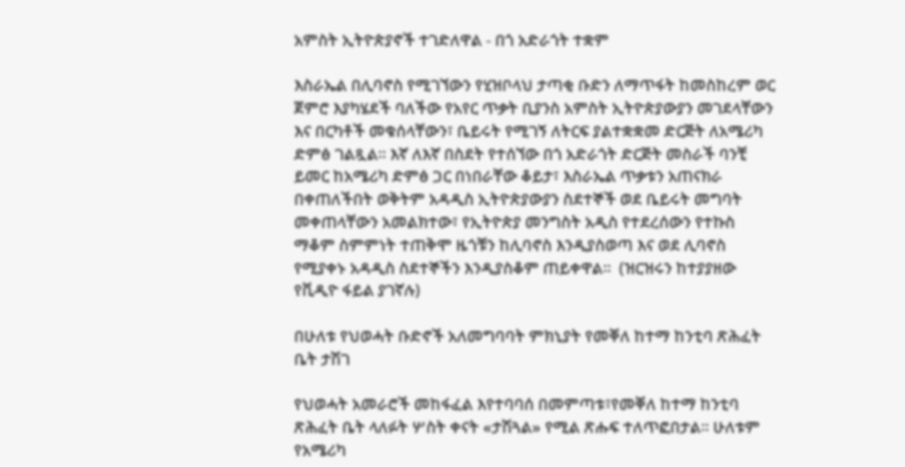አምስት ኢትዮጵያኖች ተገድለዋል - በጎ አድራጎት ተቋም

እስራኤል በሊባኖስ የሚገኘውን የሂዝቦላህ ታጣቂ ቡድን ለማጥፋት ከመስከረም ወር ጀምሮ እያካሄደች ባለችው የአየር ጥቃት ቢያንስ አምስት ኢትዮጵያውያን መገደላቸውን እና በርካቶች መቁሰላቸውን፣ ቤይሩት የሚገኝ ለትርፍ ያልተቋቋመ ድርጅት ለአሜሪካ ድምፅ ገልጿል። እኛ ለእኛ በስደት የተሰኘው በጎ አድራጎት ድርጅት መስራች ባንቺ ይመር ከአሜሪካ ድምፅ ጋር በነበራቸው ቆይታ፣ እስራኤል ጥቃቱን አጠናክራ በቀጠለችበት ወቅትም አዳዲስ ኢትዮጵያውያን ስደተኞች ወደ ቤይሩት መግባት መቀጠላቸውን አመልክተው፣ የኢትዮጵያ መንግስት አዲስ የተደረሰውን የተኩስ ማቆም ስምምነት ተጠቅሞ ዜጎቹን ከሊባኖስ እንዲያስወጣ እና ወደ ሊባኖስ የሚያቀኑ አዳዲስ ስደተኞችን እንዲያስቆም ጠይቀዋል።  (ዝርዝሩን ከተያያዘው የቪዲዮ ፋይል ያገኛሉ)

በሁለቱ የህወሓት ቡድኖች አለመግባባት ምክኒያት የመቐለ ከተማ ከንቲባ ጽሕፈት ቤት ታሽገ

የህወሓት አመራሮች መከፋፈል እየተባባሰ በመምጣቱ፣የመቐለ ከተማ ከንቲባ ጽሕፈት ቤት ላለፉት ሦስት ቀናት «ታሽጓል» የሚል ጽሑፍ ተለጥፎበታል። ሁለቱም
የአሜሪካ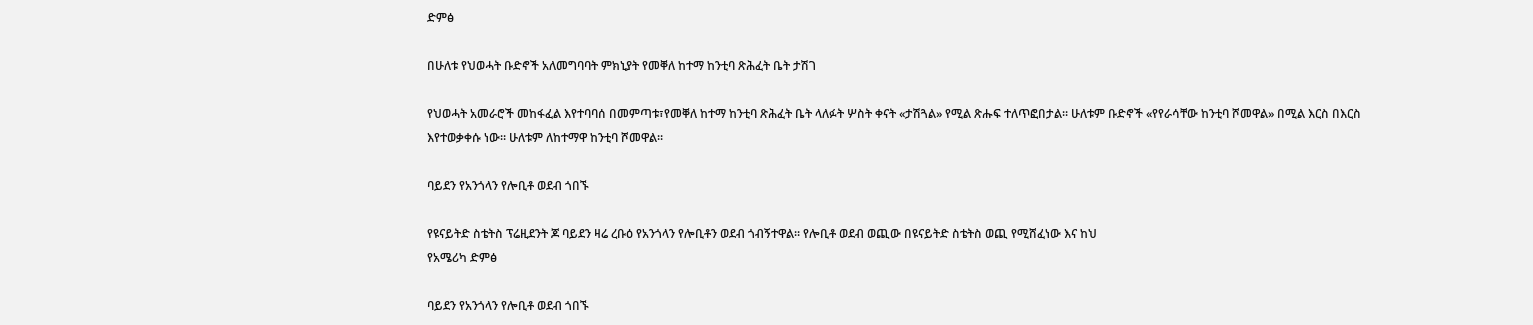ድምፅ

በሁለቱ የህወሓት ቡድኖች አለመግባባት ምክኒያት የመቐለ ከተማ ከንቲባ ጽሕፈት ቤት ታሽገ

የህወሓት አመራሮች መከፋፈል እየተባባሰ በመምጣቱ፣የመቐለ ከተማ ከንቲባ ጽሕፈት ቤት ላለፉት ሦስት ቀናት «ታሽጓል» የሚል ጽሑፍ ተለጥፎበታል። ሁለቱም ቡድኖች «የየራሳቸው ከንቲባ ሾመዋል» በሚል እርስ በእርስ እየተወቃቀሱ ነው። ሁለቱም ለከተማዋ ከንቲባ ሾመዋል።

ባይደን የአንጎላን የሎቢቶ ወደብ ጎበኙ

የዩናይትድ ስቴትስ ፕሬዚደንት ጆ ባይደን ዛሬ ረቡዕ የአንጎላን የሎቢቶን ወደብ ጎብኝተዋል፡፡ የሎቢቶ ወደብ ወጪው በዩናይትድ ስቴትስ ወጪ የሚሸፈነው እና ከህ
የአሜሪካ ድምፅ

ባይደን የአንጎላን የሎቢቶ ወደብ ጎበኙ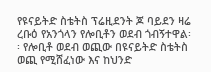የዩናይትድ ስቴትስ ፕሬዚደንት ጆ ባይደን ዛሬ ረቡዕ የአንጎላን የሎቢቶን ወደብ ጎብኝተዋል፡፡ የሎቢቶ ወደብ ወጪው በዩናይትድ ስቴትስ ወጪ የሚሸፈነው እና ከህንድ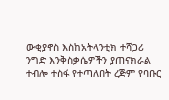ውቂያኖስ እስከአትላንቲክ ተሻጋሪ ንግድ እንቅስቃሴዎችን ያጠናክራል ተብሎ ተስፋ የተጣለበት ረጅም የባቡር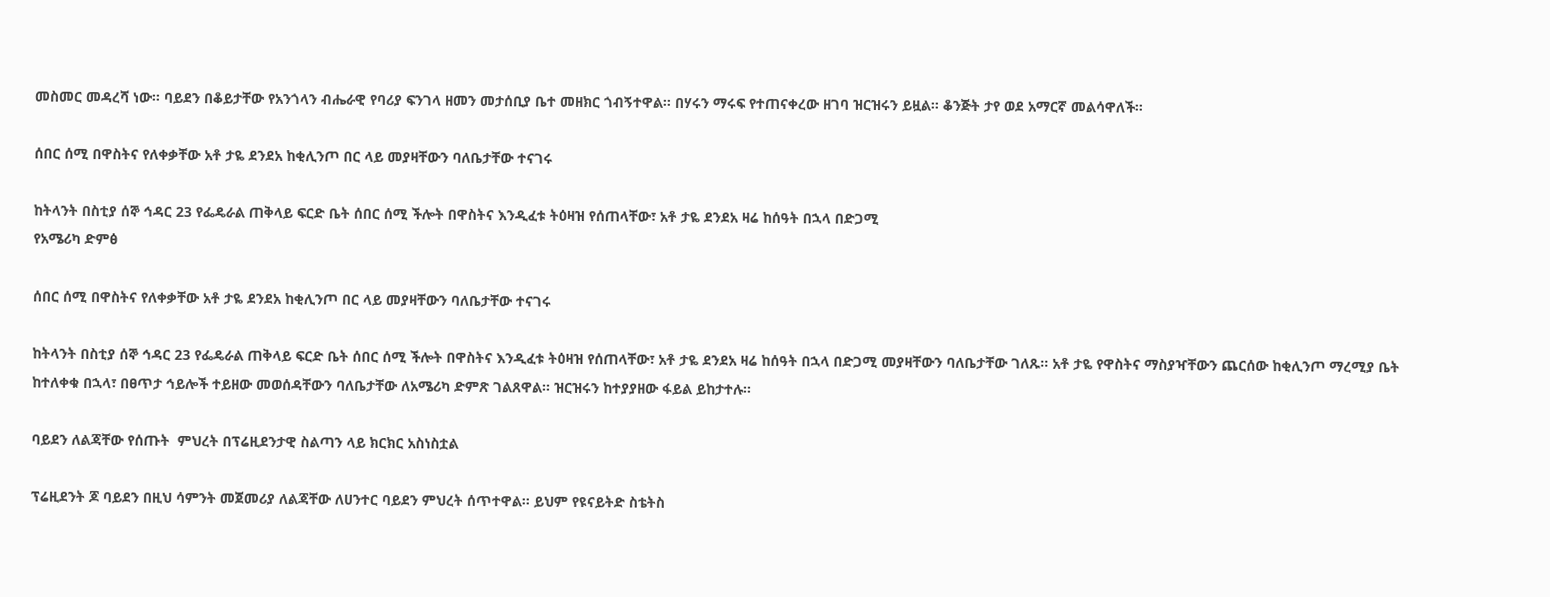መስመር መዳረሻ ነው፡፡ ባይደን በቆይታቸው የአንጎላን ብሔራዊ የባሪያ ፍንገላ ዘመን መታሰቢያ ቤተ መዘክር ጎብኝተዋል፡፡ በሃሩን ማሩፍ የተጠናቀረው ዘገባ ዝርዝሩን ይዟል፡፡ ቆንጅት ታየ ወደ አማርኛ መልሳዋለች፡፡

ሰበር ሰሚ በዋስትና የለቀቃቸው አቶ ታዬ ደንደአ ከቂሊንጦ በር ላይ መያዛቸውን ባለቤታቸው ተናገሩ

ከትላንት በስቲያ ሰኞ ኅዳር 23 የፌዴራል ጠቅላይ ፍርድ ቤት ሰበር ሰሚ ችሎት በዋስትና እንዲፈቱ ትዕዛዝ የሰጠላቸው፣ አቶ ታዬ ደንደአ ዛሬ ከሰዓት በኋላ በድጋሚ
የአሜሪካ ድምፅ

ሰበር ሰሚ በዋስትና የለቀቃቸው አቶ ታዬ ደንደአ ከቂሊንጦ በር ላይ መያዛቸውን ባለቤታቸው ተናገሩ

ከትላንት በስቲያ ሰኞ ኅዳር 23 የፌዴራል ጠቅላይ ፍርድ ቤት ሰበር ሰሚ ችሎት በዋስትና እንዲፈቱ ትዕዛዝ የሰጠላቸው፣ አቶ ታዬ ደንደአ ዛሬ ከሰዓት በኋላ በድጋሚ መያዛቸውን ባለቤታቸው ገለጹ፡፡ አቶ ታዬ የዋስትና ማስያዣቸውን ጨርሰው ከቂሊንጦ ማረሚያ ቤት ከተለቀቁ በኋላ፣ በፀጥታ ኅይሎች ተይዘው መወሰዳቸውን ባለቤታቸው ለአሜሪካ ድምጽ ገልጸዋል፡፡ ዝርዝሩን ከተያያዘው ፋይል ይከታተሉ፡፡

ባይደን ለልጃቸው የሰጡት  ምህረት በፕሬዚደንታዊ ስልጣን ላይ ክርክር አስነስቷል

ፕሬዚደንት ጆ ባይደን በዚህ ሳምንት መጀመሪያ ለልጃቸው ለሀንተር ባይደን ምህረት ሰጥተዋል፡፡ ይህም የዩናይትድ ስቴትስ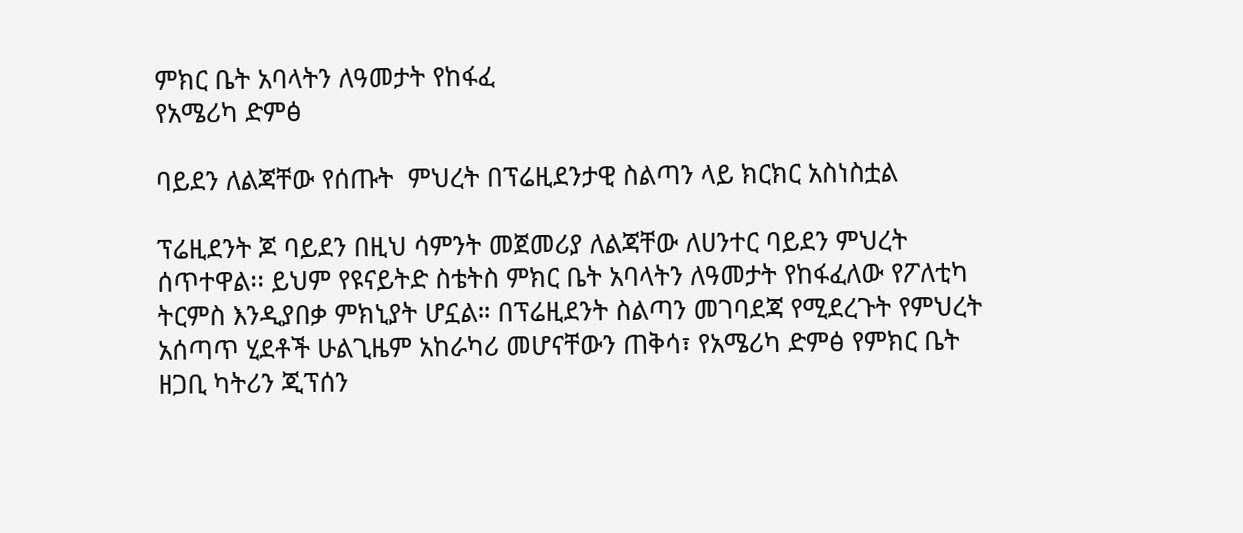ምክር ቤት አባላትን ለዓመታት የከፋፈ
የአሜሪካ ድምፅ

ባይደን ለልጃቸው የሰጡት  ምህረት በፕሬዚደንታዊ ስልጣን ላይ ክርክር አስነስቷል

ፕሬዚደንት ጆ ባይደን በዚህ ሳምንት መጀመሪያ ለልጃቸው ለሀንተር ባይደን ምህረት ሰጥተዋል፡፡ ይህም የዩናይትድ ስቴትስ ምክር ቤት አባላትን ለዓመታት የከፋፈለው የፖለቲካ ትርምስ እንዲያበቃ ምክኒያት ሆኗል። በፕሬዚደንት ስልጣን መገባደጃ የሚደረጉት የምህረት አሰጣጥ ሂደቶች ሁልጊዜም አከራካሪ መሆናቸውን ጠቅሳ፣ የአሜሪካ ድምፅ የምክር ቤት ዘጋቢ ካትሪን ጂፕሰን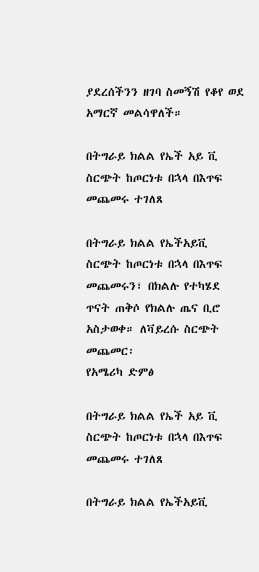ያደረሰችንን ዘገባ ስመኝሽ የቆየ ወደ አማርኛ መልሳዋለች።

በትግራይ ክልል የኤች አይ ቪ  ስርጭት ከጦርነቱ በኋላ በእጥፍ መጨመሩ ተገለጸ

በትግራይ ክልል የኤችአይቪ ስርጭት ከጦርነቱ በኋላ በእጥፍ መጨመሩን፣ በክልሉ የተካሄደ ጥናት ጠቅሶ የክልሉ ጤና ቢሮ አስታወቀ። ለቫይረሱ ስርጭት መጨመር፡
የአሜሪካ ድምፅ

በትግራይ ክልል የኤች አይ ቪ  ስርጭት ከጦርነቱ በኋላ በእጥፍ መጨመሩ ተገለጸ

በትግራይ ክልል የኤችአይቪ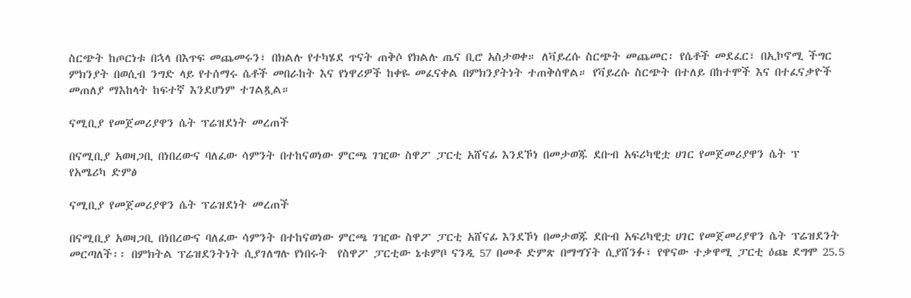ስርጭት ከጦርነቱ በኋላ በእጥፍ መጨመሩን፣ በክልሉ የተካሄደ ጥናት ጠቅሶ የክልሉ ጤና ቢሮ አስታወቀ። ለቫይረሱ ስርጭት መጨመር፡ የሴቶች መደፈር፣ በኢኮኖሚ ችግር ምክንያት በወሲብ ንግድ ላይ የተሰማሩ ሴቶች መበራከት እና የነዋሪዎች ከቀዬ መፈናቀል በምክንያትነት ተጠቅሰዋል። የቫይረሱ ስርጭት በተለይ በከተሞች እና በተፈናቃዮች መጠለያ ማእከላት ከፍተኛ እንደሆነም ተገልጿል።

ናሚቢያ የመጀመሪያዋን ሴት ፕሬዝደነት መረጠች

በናሚቢያ አወዛጋቢ በነበረውና ባለፈው ሳምንት በተከናወነው ምርጫ ገዢው ስዋፖ ፓርቲ አሸናፊ እንደኾነ በመታወጁ ደቡብ አፍሪካዊቷ ሀገር የመጀመሪያዋን ሴት ፕ
የአሜሪካ ድምፅ

ናሚቢያ የመጀመሪያዋን ሴት ፕሬዝደነት መረጠች

በናሚቢያ አወዛጋቢ በነበረውና ባለፈው ሳምንት በተከናወነው ምርጫ ገዢው ስዋፖ ፓርቲ አሸናፊ እንደኾነ በመታወጁ ደቡብ አፍሪካዊቷ ሀገር የመጀመሪያዋን ሴት ፕሬዝደንት መርጣለች፡፡ በምክትል ፕሬዝደንትነት ሲያገለግሉ የነበሩት  የስዋፖ ፓርቲው ኔቱምቦ ናንዲ 57 በመቶ ድምጽ በማግኘት ሲያሸንፉ፣ የዋናው ተቃዋሚ ፓርቲ ዕጩ ደግሞ 25.5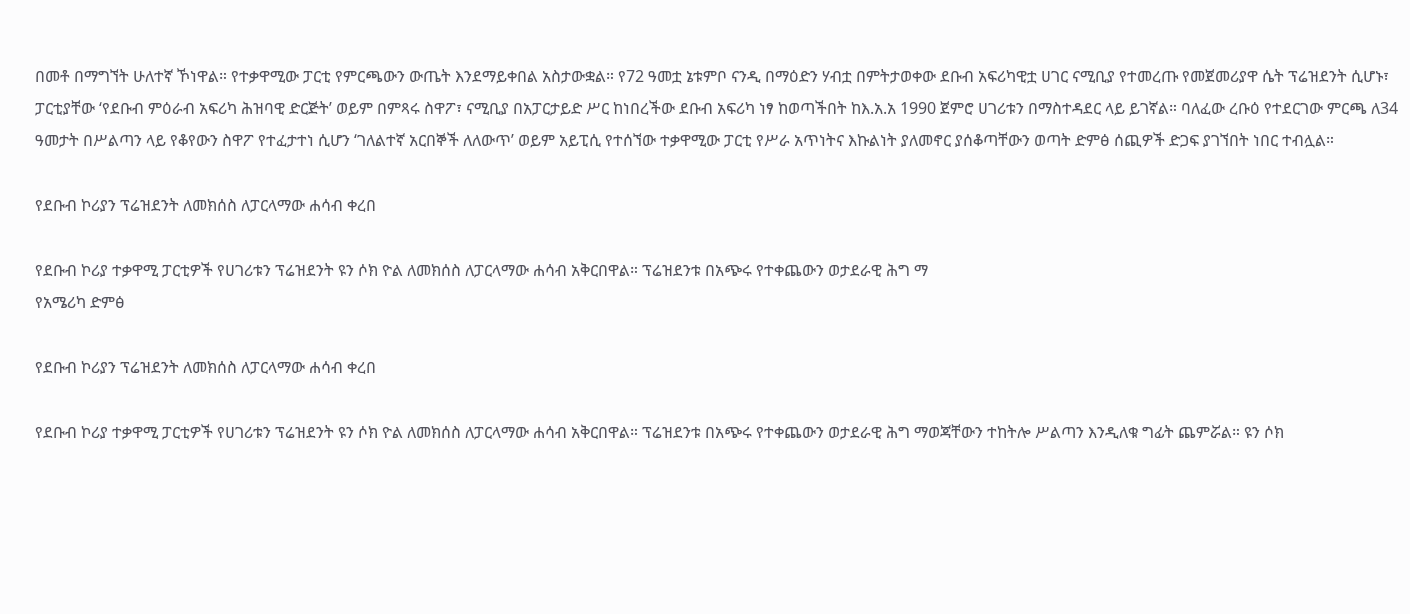በመቶ በማግኘት ሁለተኛ ኾነዋል። የተቃዋሚው ፓርቲ የምርጫውን ውጤት እንደማይቀበል አስታውቋል። የ72 ዓመቷ ኔቱምቦ ናንዲ በማዕድን ሃብቷ በምትታወቀው ደቡብ አፍሪካዊቷ ሀገር ናሚቢያ የተመረጡ የመጀመሪያዋ ሴት ፕሬዝደንት ሲሆኑ፣ ፓርቲያቸው ‘የደቡብ ምዕራብ አፍሪካ ሕዝባዊ ድርጅት’ ወይም በምጻሩ ስዋፖ፣ ናሚቢያ በአፓርታይድ ሥር ከነበረችው ደቡብ አፍሪካ ነፃ ከወጣችበት ከእ.አ.አ 1990 ጀምሮ ሀገሪቱን በማስተዳደር ላይ ይገኛል። ባለፈው ረቡዕ የተደርገው ምርጫ ለ34 ዓመታት በሥልጣን ላይ የቆየውን ስዋፖ የተፈታተነ ሲሆን ‘ገለልተኛ አርበኞች ለለውጥ’ ወይም አይፒሲ የተሰኘው ተቃዋሚው ፓርቲ የሥራ አጥነትና እኩልነት ያለመኖር ያሰቆጣቸውን ወጣት ድምፅ ሰጪዎች ድጋፍ ያገኘበት ነበር ተብሏል።

የደቡብ ኮሪያን ፕሬዝደንት ለመክሰስ ለፓርላማው ሐሳብ ቀረበ

የደቡብ ኮሪያ ተቃዋሚ ፓርቲዎች የሀገሪቱን ፕሬዝደንት ዩን ሶክ ዮል ለመክሰስ ለፓርላማው ሐሳብ አቅርበዋል። ፕሬዝደንቱ በአጭሩ የተቀጨውን ወታደራዊ ሕግ ማ
የአሜሪካ ድምፅ

የደቡብ ኮሪያን ፕሬዝደንት ለመክሰስ ለፓርላማው ሐሳብ ቀረበ

የደቡብ ኮሪያ ተቃዋሚ ፓርቲዎች የሀገሪቱን ፕሬዝደንት ዩን ሶክ ዮል ለመክሰስ ለፓርላማው ሐሳብ አቅርበዋል። ፕሬዝደንቱ በአጭሩ የተቀጨውን ወታደራዊ ሕግ ማወጃቸውን ተከትሎ ሥልጣን እንዲለቁ ግፊት ጨምሯል። ዩን ሶክ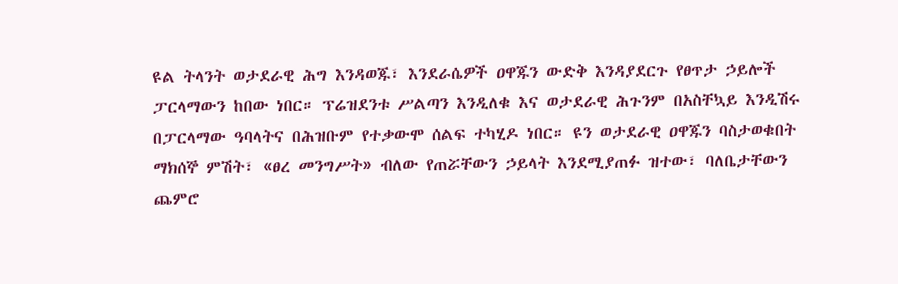ዩል ትላንት ወታደራዊ ሕግ እንዳወጁ፣ እንደራሴዎች ዐዋጁን ውድቅ እንዳያደርጉ የፀጥታ ኃይሎች ፓርላማውን ከበው ነበር። ፕሬዝደንቱ ሥልጣን እንዲለቁ እና ወታደራዊ ሕጉንም በአስቸኳይ እንዲሽሩ በፓርላማው ዓባላትና በሕዝቡም የተቃውሞ ሰልፍ ተካሂዶ ነበር። ዩን ወታደራዊ ዐዋጁን ባስታወቁበት ማክሰኞ ምሽት፣ «ፀረ መንግሥት» ብለው የጠሯቸውን ኃይላት እንደሚያጠፉ ዝተው፣ ባለቤታቸውን ጨምሮ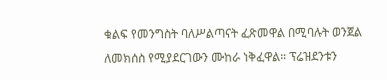ቁልፍ የመንግስት ባለሥልጣናት ፈጽመዋል በሚባሉት ወንጀል ለመክሰስ የሚያደርገውን ሙከራ ነቅፈዋል። ፕሬዝደንቱን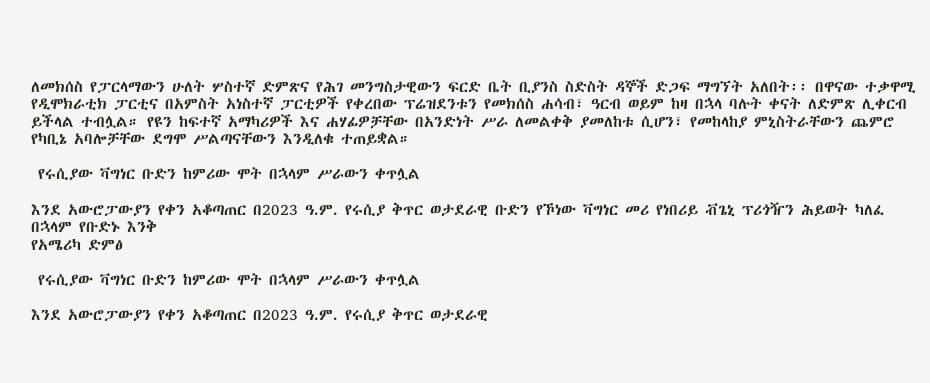ለመክሰስ የፓርላማውን ሁለት ሦስተኛ ድምጽና የሕገ መንግስታዊውን ፍርድ ቤት ቢያንስ ስድስት ዳኞች ድጋፍ ማግኘት አለበት፡፡ በዋናው ተቃዋሚ የዲሞክራቲክ ፓርቲና በአምስት አነስተኛ ፓርቲዎች የቀረበው ፕሬዝደንቱን የመክሰስ ሐሳብ፣ ዓርብ ወይም ከዛ በኋላ ባሉት ቀናት ለድምጽ ሊቀርብ ይችላል ተብሏል። የዩን ከፍተኛ አማካሪዎች እና ሐሃፊዎቻቸው በአንድነት ሥራ ለመልቀቅ ያመለከቱ ሲሆን፣ የመከላከያ ምኒስትራቸውን ጨምሮ የካቢኔ አባሎቻቸው ደግሞ ሥልጣናቸውን እንዲለቁ ተጠይቋል።

 የሩሲያው ቫግነር ቡድን ከምሪው ሞት በኋላም ሥራውን ቀጥሏል

እንደ አውሮፓውያን የቀን አቆጣጠር በ2023 ዓ.ም. የሩሲያ ቅጥር ወታደራዊ ቡድን የኾነው ቫግነር መሪ የነበሪይ ቭጌኒ ፕሪጎዥን ሕይወት ካለፈ በኋላም የቡድኑ እንቅ
የአሜሪካ ድምፅ

 የሩሲያው ቫግነር ቡድን ከምሪው ሞት በኋላም ሥራውን ቀጥሏል

እንደ አውሮፓውያን የቀን አቆጣጠር በ2023 ዓ.ም. የሩሲያ ቅጥር ወታደራዊ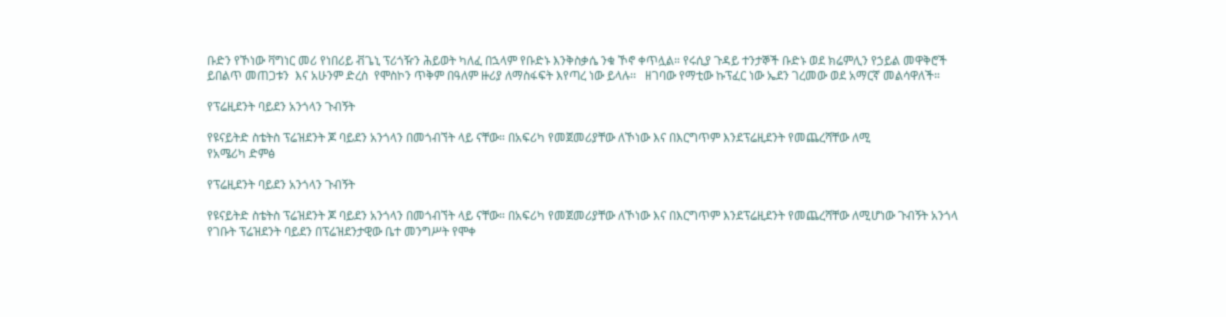ቡድን የኾነው ቫግነር መሪ የነበሪይ ቭጌኒ ፕሪጎዥን ሕይወት ካለፈ በኋላም የቡድኑ እንቅስቃሴ ንቁ ኾኖ ቀጥሏል። የሩሲያ ጉዳይ ተንታኞች ቡድኑ ወደ ክሬምሊን የኃይል መዋቅሮች ይበልጥ መጠጋቱን  እና አሁንም ድረስ  የሞስኮን ጥቅም በዓለም ዙሪያ ለማስፋፍት እየጣረ ነው ይላሉ፡፡   ዘገባው የማቲው ኩፕፈር ነው ኤደን ገረመው ወደ አማርኛ መልሳዋለች።

የፕሬዚደንት ባይደን አንጎላን ጉብኝት

የዩናይትድ ስቴትስ ፕሬዝደንት ጆ ባይደን አንጎላን በመጎብኘት ላይ ናቸው። በአፍሪካ የመጀመሪያቸው ለኾነው እና በእርግጥም እንደፕሬዚደንት የመጨረሻቸው ለሚ
የአሜሪካ ድምፅ

የፕሬዚደንት ባይደን አንጎላን ጉብኝት

የዩናይትድ ስቴትስ ፕሬዝደንት ጆ ባይደን አንጎላን በመጎብኘት ላይ ናቸው። በአፍሪካ የመጀመሪያቸው ለኾነው እና በእርግጥም እንደፕሬዚደንት የመጨረሻቸው ለሚሆነው ጉብኝት አንጎላ የገቡት ፕሬዝደንት ባይደን በፕሬዝደንታዊው ቤተ መንግሥት የሞቀ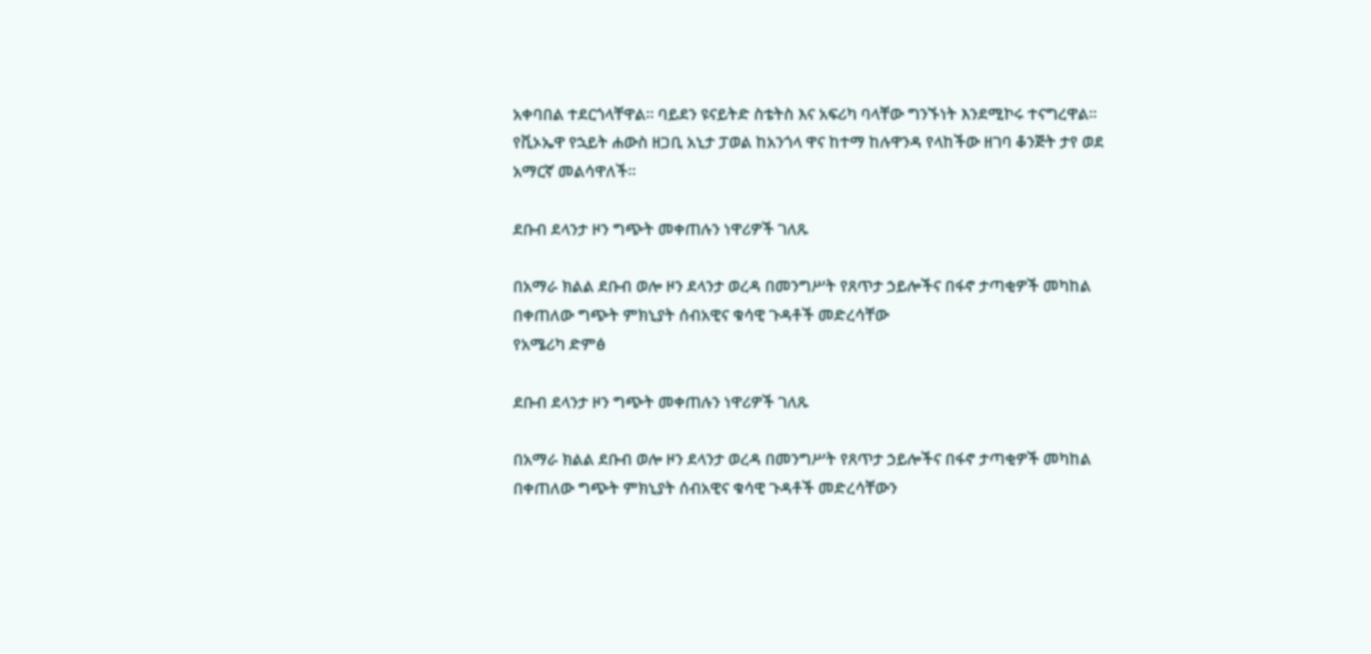አቀባበል ተደርጎላቸዋል። ባይደን ዩናይትድ ስቴትስ እና አፍሪካ ባላቸው ግንኙነት እንደሚኮሩ ተናግረዋል። የቪኦኤዋ የኋይት ሐውስ ዘጋቢ አኒታ ፓወል ከአንጎላ ዋና ከተማ ከሉዋንዳ የላከችው ዘገባ ቆንጅት ታየ ወደ አማርኛ መልሳዋለች።

ደቡብ ደላንታ ዞን ግጭት መቀጠሉን ነዋሪዎች ገለጹ

በአማራ ክልል ደቡብ ወሎ ዞን ደላንታ ወረዳ በመንግሥት የጸጥታ ኃይሎችና በፋኖ ታጣቂዎች መካከል በቀጠለው ግጭት ምክኒያት ሰብአዊና ቁሳዊ ጉዳቶች መድረሳቸው
የአሜሪካ ድምፅ

ደቡብ ደላንታ ዞን ግጭት መቀጠሉን ነዋሪዎች ገለጹ

በአማራ ክልል ደቡብ ወሎ ዞን ደላንታ ወረዳ በመንግሥት የጸጥታ ኃይሎችና በፋኖ ታጣቂዎች መካከል በቀጠለው ግጭት ምክኒያት ሰብአዊና ቁሳዊ ጉዳቶች መድረሳቸውን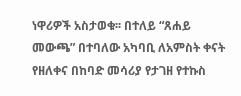ነዋሪዎች አስታወቁ፡፡ በተለይ “ጸሐይ መውጫ” በተባለው አካባቢ ለአምስት ቀናት የዘለቀና በከባድ መሳሪያ የታገዘ የተኩስ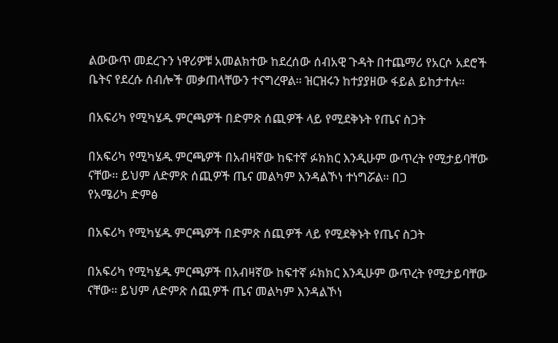ልውውጥ መደረጉን ነዋሪዎቹ አመልክተው ከደረሰው ሰብአዊ ጉዳት በተጨማሪ የአርሶ አደሮች ቤትና የደረሱ ሰብሎች መቃጠላቸውን ተናግረዋል። ዝርዝሩን ከተያያዘው ፋይል ይከታተሉ።

በአፍሪካ የሚካሄዱ ምርጫዎች በድምጽ ሰጪዎች ላይ የሚደቅኑት የጤና ስጋት

በአፍሪካ የሚካሄዱ ምርጫዎች በአብዛኛው ከፍተኛ ፉክክር እንዲሁም ውጥረት የሚታይባቸው ናቸው። ይህም ለድምጽ ሰጪዎች ጤና መልካም እንዳልኾነ ተነግሯል። በጋ
የአሜሪካ ድምፅ

በአፍሪካ የሚካሄዱ ምርጫዎች በድምጽ ሰጪዎች ላይ የሚደቅኑት የጤና ስጋት

በአፍሪካ የሚካሄዱ ምርጫዎች በአብዛኛው ከፍተኛ ፉክክር እንዲሁም ውጥረት የሚታይባቸው ናቸው። ይህም ለድምጽ ሰጪዎች ጤና መልካም እንዳልኾነ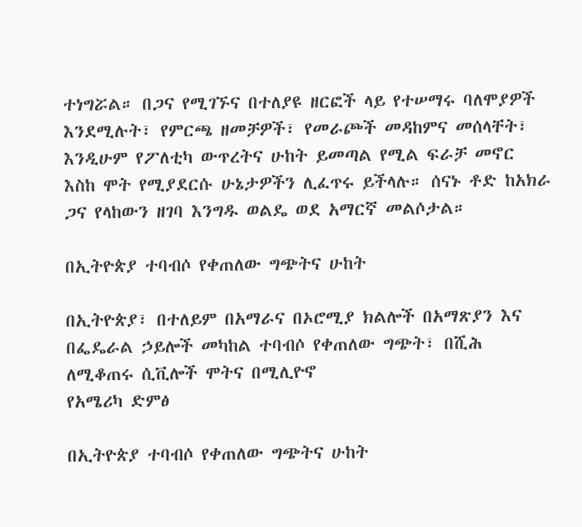ተነግሯል። በጋና የሚገኙና በተለያዩ ዘርፎች ላይ የተሠማሩ ባለሞያዎች እንደሚሉት፣ የምርጫ ዘመቻዎች፣ የመራጮች መዳከምና መሰላቸት፣ እንዲሁም የፖለቲካ ውጥረትና ሁከት ይመጣል የሚል ፍራቻ መኖር እስከ ሞት የሚያደርሱ ሁኔታዎችን ሊፈጥሩ ይችላሉ። ሰናኑ ቶድ ከአክራ ጋና የላከውን ዘገባ እንግዱ ወልዴ ወደ አማርኛ መልሶታል።

በኢትዮጵያ ተባብሶ የቀጠለው ግጭትና ሁከት

በኢትዮጵያ፣ በተለይም በአማራና በኦሮሚያ ክልሎች በአማጽያን እና በፌዴራል ኃይሎች መካከል ተባብሶ የቀጠለው ግጭት፣ በሺሕ ለሚቆጠሩ ሲቪሎች ሞትና በሚሊዮኖ
የአሜሪካ ድምፅ

በኢትዮጵያ ተባብሶ የቀጠለው ግጭትና ሁከት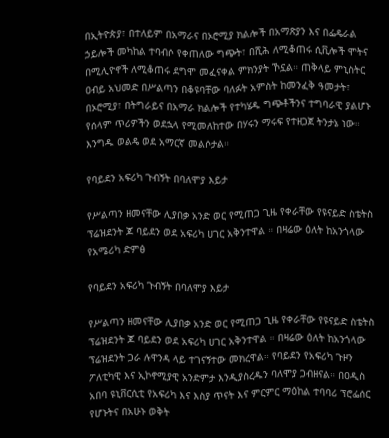በኢትዮጵያ፣ በተለይም በአማራና በኦሮሚያ ክልሎች በአማጽያን እና በፌዴራል ኃይሎች መካከል ተባብሶ የቀጠለው ግጭት፣ በሺሕ ለሚቆጠሩ ሲቪሎች ሞትና በሚሊዮኖች ለሚቆጠሩ ደግሞ መፈናቀል ምክንያት ኾኗል። ጠቅላይ ምኒስትር ዐብይ አህመድ በሥልጣን በቆዩባቸው ባለፉት አምስት ከመንፈቅ ዓመታት፣ በኦሮሚያ፣ በትግራይና በአማራ ክልሎች የተካሄዱ ግጭቶችንና ተግባራዊ ያልሆኑ የሰላም ጥሪዎችን ወደኋላ የሚመለከተው በሃሩን ማሩፍ የተዘጋጀ ትንታኔ ነው። እንግዱ ወልዴ ወደ አማርኛ መልሶታል።

የባይደን አፍሪካ ጉብኝት በባለሞያ እይታ

የሥልጣን ዘመናቸው ሊያበቃ አንድ ወር የሚጠጋ ጊዜ የቀራቸው የዩናይድ ስቴትስ ፕሬዝደንት ጆ ባይደን ወደ አፍሪካ ሀገር አቅንተዋል ። በዛሬው ዕለት ከአንጎላው
የአሜሪካ ድምፅ

የባይደን አፍሪካ ጉብኝት በባለሞያ እይታ

የሥልጣን ዘመናቸው ሊያበቃ አንድ ወር የሚጠጋ ጊዜ የቀራቸው የዩናይድ ስቴትስ ፕሬዝደንት ጆ ባይደን ወደ አፍሪካ ሀገር አቅንተዋል ። በዛሬው ዕለት ከአንጎላው ፕሬዝደንት ጋራ ሉዋንዳ ላይ ተገናኝተው መክረዋል። የባይደን የአፍሪካ ጉዞን ፖለቲካዊ እና ኢኮኖሚያዊ አንድምታ እንዲያስረዱን ባለሞያ ጋብዘናል። በዐዲስ አበባ ዩኒቨርሲቲ የአፍሪካ እና እስያ ጥናት እና ምርምር ማዕከል ተባባሪ ፕሮፌሰር የሆኑትና በአሁኑ ወቅት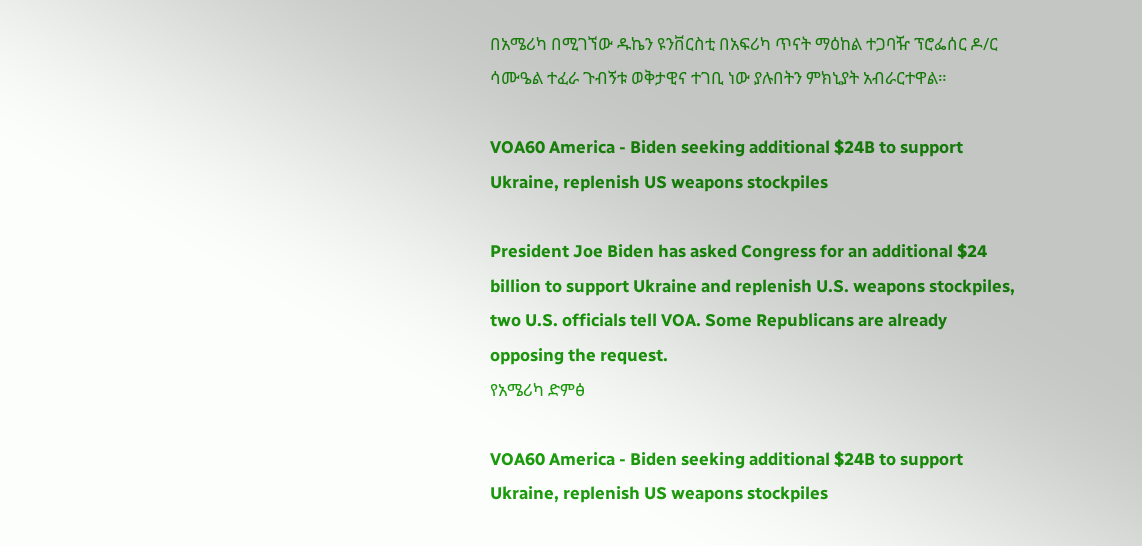በአሜሪካ በሚገኘው ዱኬን ዩንቨርስቲ በአፍሪካ ጥናት ማዕከል ተጋባዥ ፕሮፌሰር ዶ/ር ሳሙዔል ተፈራ ጉብኝቱ ወቅታዊና ተገቢ ነው ያሉበትን ምክኒያት አብራርተዋል።

VOA60 America - Biden seeking additional $24B to support Ukraine, replenish US weapons stockpiles

President Joe Biden has asked Congress for an additional $24 billion to support Ukraine and replenish U.S. weapons stockpiles, two U.S. officials tell VOA. Some Republicans are already opposing the request.
የአሜሪካ ድምፅ

VOA60 America - Biden seeking additional $24B to support Ukraine, replenish US weapons stockpiles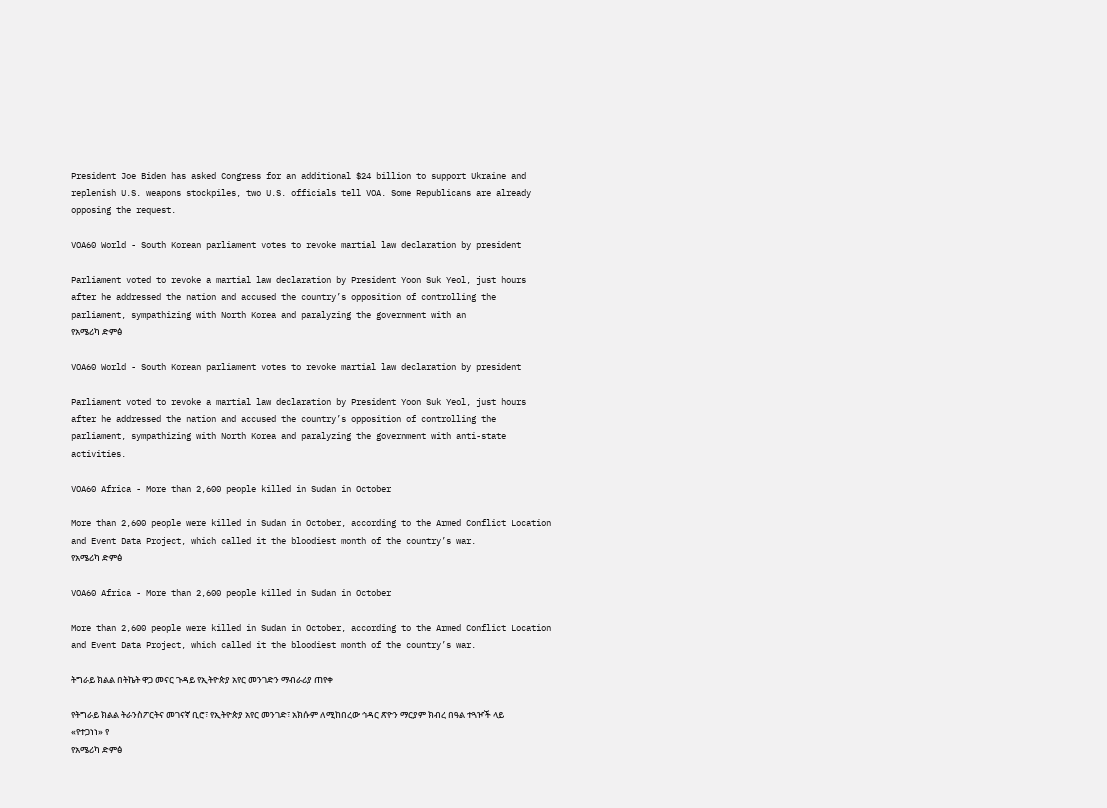President Joe Biden has asked Congress for an additional $24 billion to support Ukraine and replenish U.S. weapons stockpiles, two U.S. officials tell VOA. Some Republicans are already opposing the request.

VOA60 World - South Korean parliament votes to revoke martial law declaration by president

Parliament voted to revoke a martial law declaration by President Yoon Suk Yeol, just hours after he addressed the nation and accused the country’s opposition of controlling the parliament, sympathizing with North Korea and paralyzing the government with an
የአሜሪካ ድምፅ

VOA60 World - South Korean parliament votes to revoke martial law declaration by president

Parliament voted to revoke a martial law declaration by President Yoon Suk Yeol, just hours after he addressed the nation and accused the country’s opposition of controlling the parliament, sympathizing with North Korea and paralyzing the government with anti-state activities.

VOA60 Africa - More than 2,600 people killed in Sudan in October

More than 2,600 people were killed in Sudan in October, according to the Armed Conflict Location and Event Data Project, which called it the bloodiest month of the country’s war.
የአሜሪካ ድምፅ

VOA60 Africa - More than 2,600 people killed in Sudan in October

More than 2,600 people were killed in Sudan in October, according to the Armed Conflict Location and Event Data Project, which called it the bloodiest month of the country’s war.

ትግራይ ክልል በትኬት ዋጋ መናር ጉዳይ የኢትዮጵያ አየር መንገድን ማብራሪያ ጠየቀ

የትግራይ ክልል ትራንስፖርትና መገናኛ ቢሮ፣ የኢትዮጵያ አየር መንገድ፣ አክሱም ለሚከበረው ኅዳር ጽዮን ማርያም ክብረ በዓል ተጓዦች ላይ «የተጋነነ» የ
የአሜሪካ ድምፅ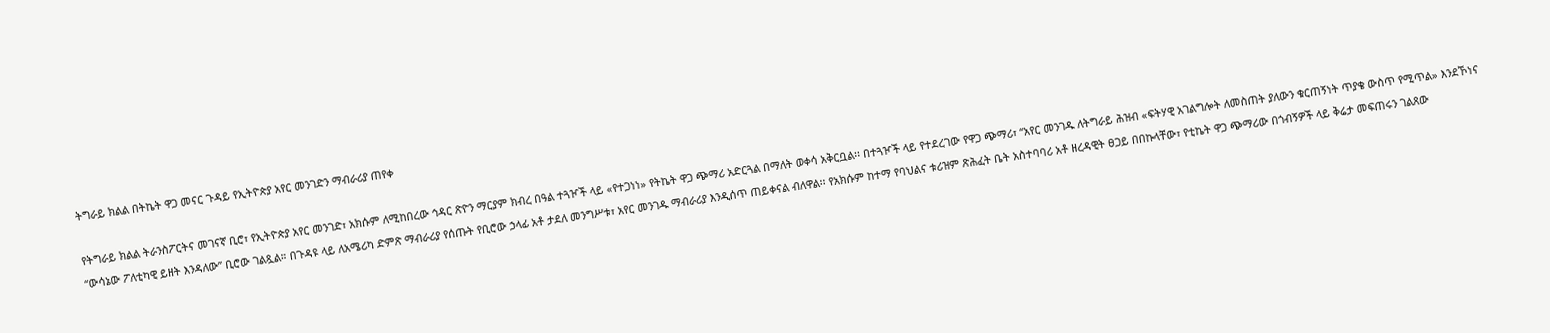ትግራይ ክልል በትኬት ዋጋ መናር ጉዳይ የኢትዮጵያ አየር መንገድን ማብራሪያ ጠየቀ

የትግራይ ክልል ትራንስፖርትና መገናኛ ቢሮ፣ የኢትዮጵያ አየር መንገድ፣ አክሱም ለሚከበረው ኅዳር ጽዮን ማርያም ክብረ በዓል ተጓዦች ላይ «የተጋነነ» የትኬት ዋጋ ጭማሪ አድርጓል በማለት ወቀሳ አቅርቧል፡፡ በተጓዦች ላይ የተደረገው የዋጋ ጭማሪ፣ “አየር መንገዱ ለትግራይ ሕዝብ «ፍትሃዊ አገልግሎት ለመስጠት ያለውን ቁርጠኝነት ጥያቄ ውስጥ የሚጥል» እንደኾነና “ውሳኔው ፖለቲካዊ ይዘት እንዳለው” ቢሮው ገልጿል። በጉዳዩ ላይ ለአሜሪካ ድምጽ ማብራሪያ የሰጡት የቢሮው ኃላፊ አቶ ታደለ መንግሥቱ፣ አየር መንገዱ ማብራሪያ እንዲሰጥ ጠይቀናል ብለዋል፡፡ የአክሱም ከተማ የባህልና ቱሪዝም ጽሕፈት ቤት አስተባባሪ አቶ ዘረዳዊት ፀጋይ በበኩላቸው፣ የቲኬት ዋጋ ጭማሪው በጎብኝዎች ላይ ቅሬታ መፍጠሩን ገልጸው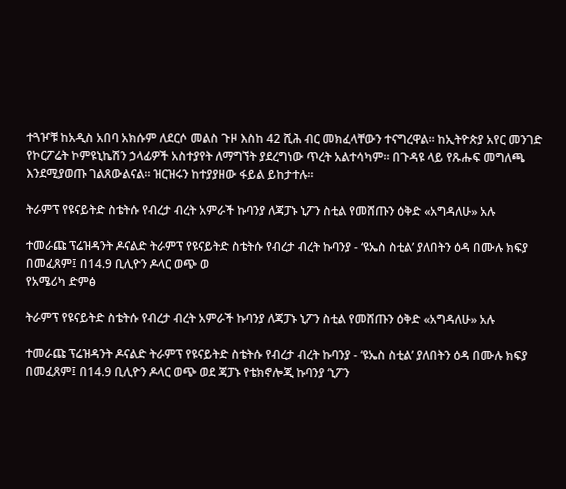ተጓዦቹ ከአዲስ አበባ አክሱም ለደርሶ መልስ ጉዞ እስከ 42 ሺሕ ብር መክፈላቸውን ተናግረዋል፡፡ ከኢትዮጵያ አየር መንገድ የኮርፖሬት ኮምዩኒኬሽን ኃላፊዎች አስተያየት ለማግኘት ያደረግነው ጥረት አልተሳካም። በጉዳዩ ላይ የጹሑፍ መግለጫ እንደሚያወጡ ገልጸውልናል። ዝርዝሩን ከተያያዘው ፋይል ይከታተሉ።

ትራምፕ የዩናይትድ ስቴትሱ የብረታ ብረት አምራች ኩባንያ ለጃፓኑ ኒፖን ስቲል የመሸጡን ዕቅድ «አግዳለሁ» አሉ

ተመራጩ ፕሬዝዳንት ዶናልድ ትራምፕ የዩናይትድ ስቴትሱ የብረታ ብረት ኩባንያ - ‘ዩኤስ ስቲል’ ያለበትን ዕዳ በሙሉ ክፍያ በመፈጸም፤ በ14.9 ቢሊዮን ዶላር ወጭ ወ
የአሜሪካ ድምፅ

ትራምፕ የዩናይትድ ስቴትሱ የብረታ ብረት አምራች ኩባንያ ለጃፓኑ ኒፖን ስቲል የመሸጡን ዕቅድ «አግዳለሁ» አሉ

ተመራጩ ፕሬዝዳንት ዶናልድ ትራምፕ የዩናይትድ ስቴትሱ የብረታ ብረት ኩባንያ - ‘ዩኤስ ስቲል’ ያለበትን ዕዳ በሙሉ ክፍያ በመፈጸም፤ በ14.9 ቢሊዮን ዶላር ወጭ ወደ ጃፓኑ የቴክኖሎጂ ኩባንያ ‘ኒፖን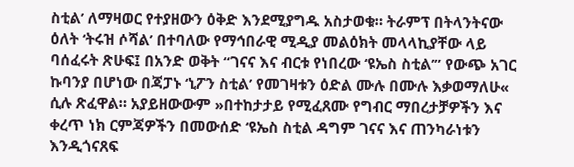ስቲል’ ለማዛወር የተያዘውን ዕቅድ እንደሚያግዱ አስታወቁ። ትራምፕ በትላንትናው ዕለት ‘ትሩዝ ሶሻል’ በተባለው የማኅበራዊ ሚዲያ መልዕክት መላላኪያቸው ላይ ባሰፈሩት ጽሁፍ፤ በአንድ ወቅት “ገናና እና ብርቱ የነበረው ‘ዩኤስ ስቲል’” የውጭ አገር ኩባንያ በሆነው በጃፓኑ ‘ኒፖን ስቲል’ የመገዛቱን ዕድል ሙሉ በሙሉ እቃወማለሁ« ሲሉ ጽፈዋል። አያይዘውውም »በተከታታይ የሚፈጸሙ የግብር ማበረታቻዎችን እና ቀረጥ ነክ ርምጃዎችን በመውሰድ ‘ዩኤስ ስቲል ዳግም ገናና እና ጠንካራነቱን እንዲጎናጸፍ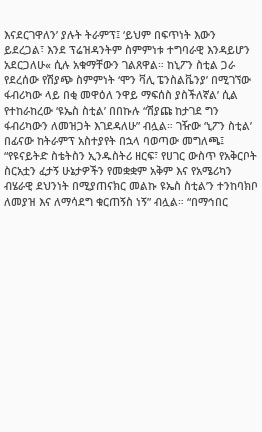እናደርገዋለን’ ያሉት ትራምፕ፤ ‘ይህም በፍጥነት እውን ይደረጋል፣ እንደ ፕሬዝዳንትም ስምምነቱ ተግባራዊ እንዳይሆን አደርጋለሁ« ሲሉ አቁማቸውን ገልጸዋል። ከኒፖን ስቲል ጋራ የደረሰው የሽያጭ ስምምነት ‘ሞን ቫሊ ፔንስልቬንያ’ በሚገኘው ፋብሪካው ላይ በቂ መዋዕለ ንዋይ ማፍሰስ ያስችለኛል’ ሲል የተከራከረው ‘ዩኤስ ስቲል’ በበኩሉ “ሽያጩ ከታገደ ግን ፋብሪካውን ለመዝጋት እገደዳለሁ” ብሏል። ገዥው ‘ኒፖን ስቲል’ በፊናው ከትራምፕ አስተያየት በኋላ ባወጣው መግለጫ፤ “የዩናይትድ ስቴትስን ኢንዱስትሪ ዘርፍ፣ የሀገር ውስጥ የአቅርቦት ስርአቷን ፈታኝ ሁኔታዎችን የመቋቋም አቅም እና የአሜሪካን ብሄራዊ ደህንነት በሚያጠናክር መልኩ ዩኤስ ስቲል’ን ተንከባክቦ ለመያዝ እና ለማሳደግ ቁርጠኝስ ነኝ” ብሏል። “በማኅበር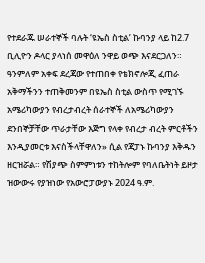የተደራጁ ሠራተኞች ባሉት ‘ዩኤስ ስቲል’ ኩባንያ ላይ ከ2.7 ቢሊዮን ዶላር ያላነሰ መዋዕለ ንዋይ ወጭ እናደርጋለን። ዓንምለም አቀፍ ደረጃው የተጠበቀ የቴክኖሎጂ ፈጠራ አቅማችንን ተጠቅመንም በዩኤስ ስቲል ውስጥ የሚገኙ አሜሪካውያን የብረታብረት ሰራተኞች ለአሜሪካውያን ደንበኞቻቸው ጥራታቸው እጅግ የላቀ የብረታ ብረት ምርቶችን እንዲያመርቱ እናስችላቸዋለን» ሲል የጃፓኑ ኩባንያ እቅዱን ዘርዝሯል። የሽያጭ ስምምነቱን ተከትሎም የባለቤትነት ይዞታ ዝውውሩ የያዝነው የአውሮፓውያኑ 2024 ዓ.ም.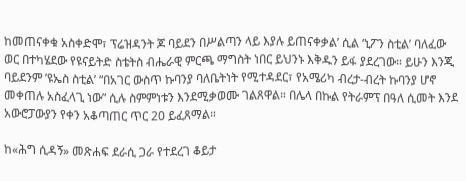ከመጠናቀቁ አስቀድሞ፣ ፕሬዝዳንት ጆ ባይደን በሥልጣን ላይ እያሉ ይጠናቀቃል’ ሲል ‘ኒፖን ስቲል’ ባለፈው ወር በተካሄደው የዩናይትድ ስቴትስ ብሔራዊ ምርጫ ማግስት ነበር ይህንኑ እቅዱን ይፋ ያደረገው። ይሁን እንጂ ባይደንም ’ዩኤስ ስቲል’ “በአገር ውስጥ ኩባንያ ባለቤትነት የሚተዳደር፣ የአሜሪካ ብረታ-ብረት ኩባንያ ሆኖ መቀጠሉ አስፈላጊ ነው” ሲሉ ስምምነቱን እንደሚቃወሙ ገልጸዋል። በሌላ በኩል የትራምፕ በዓለ ሲመት እንደ አውሮፓውያን የቀን አቆጣጠር ጥር 20 ይፈጸማል።

ከ«ሕግ ሲዳኝ» መጽሐፍ ደራሲ ጋራ የተደረገ ቆይታ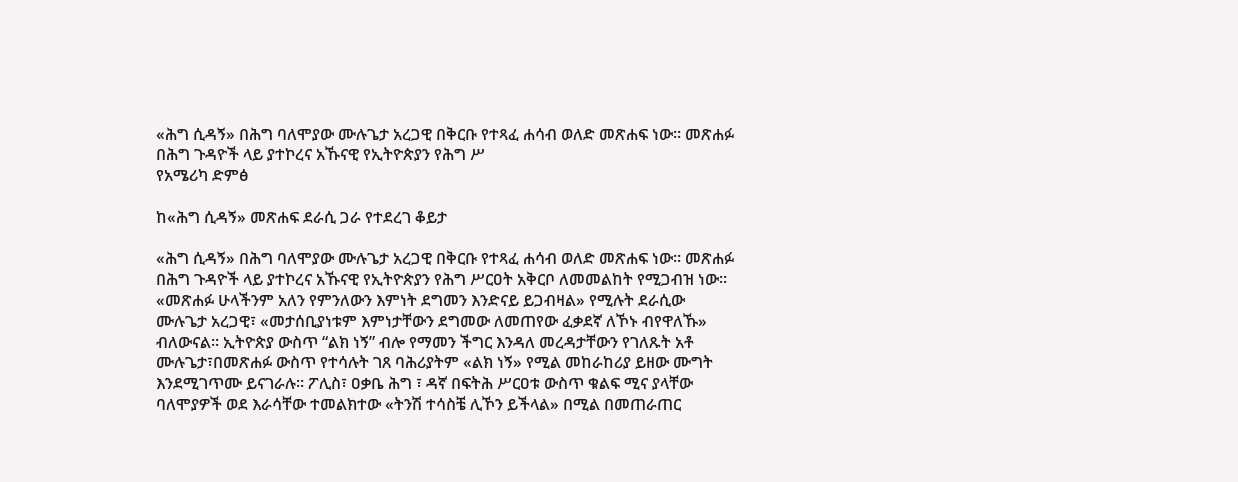«ሕግ ሲዳኝ» በሕግ ባለሞያው ሙሉጌታ አረጋዊ በቅርቡ የተጻፈ ሐሳብ ወለድ መጽሐፍ ነው። መጽሐፉ በሕግ ጉዳዮች ላይ ያተኮረና አኹናዊ የኢትዮጵያን የሕግ ሥ
የአሜሪካ ድምፅ

ከ«ሕግ ሲዳኝ» መጽሐፍ ደራሲ ጋራ የተደረገ ቆይታ

«ሕግ ሲዳኝ» በሕግ ባለሞያው ሙሉጌታ አረጋዊ በቅርቡ የተጻፈ ሐሳብ ወለድ መጽሐፍ ነው። መጽሐፉ በሕግ ጉዳዮች ላይ ያተኮረና አኹናዊ የኢትዮጵያን የሕግ ሥርዐት አቅርቦ ለመመልከት የሚጋብዝ ነው። «መጽሐፉ ሁላችንም አለን የምንለውን እምነት ደግመን እንድናይ ይጋብዛል» የሚሉት ደራሲው ሙሉጌታ አረጋዊ፣ «መታሰቢያነቱም እምነታቸውን ደግመው ለመጠየው ፈቃደኛ ለኾኑ ብየዋለኹ» ብለውናል። ኢትዮጵያ ውስጥ “ልክ ነኝ” ብሎ የማመን ችግር እንዳለ መረዳታቸውን የገለጹት አቶ ሙሉጌታ፣በመጽሐፉ ውስጥ የተሳሉት ገጸ ባሕሪያትም «ልክ ነኝ» የሚል መከራከሪያ ይዘው ሙግት እንደሚገጥሙ ይናገራሉ። ፖሊስ፣ ዐቃቤ ሕግ ፣ ዳኛ በፍትሕ ሥርዐቱ ውስጥ ቁልፍ ሚና ያላቸው ባለሞያዎች ወደ እራሳቸው ተመልክተው «ትንሽ ተሳስቼ ሊኾን ይችላል» በሚል በመጠራጠር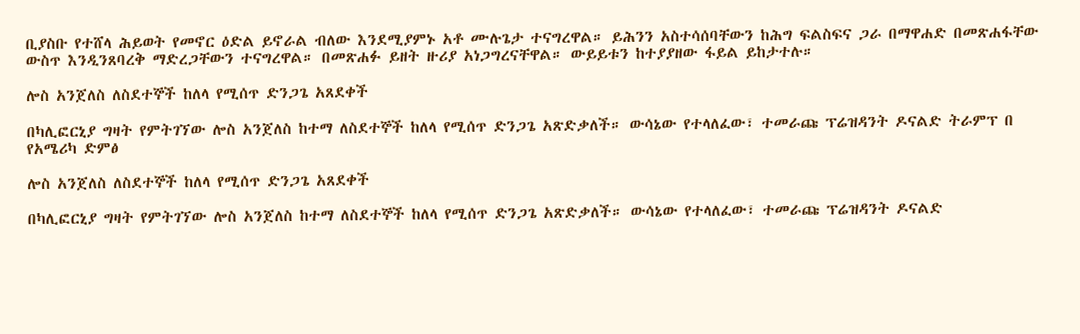ቢያስቡ የተሸላ ሕይወት የመኖር ዕድል ይኖራል ብለው እንደሚያምኑ አቶ ሙሉጌታ ተናግረዋል። ይሕንን አስተሳሰባቸውን ከሕግ ፍልስፍና ጋራ በማዋሐድ በመጽሐፋቸው ውስጥ እንዲንጸባረቅ ማድረጋቸውን ተናግረዋል። በመጽሐፉ ይዘት ዙሪያ አነጋግረናቸዋል። ውይይቱን ከተያያዘው ፋይል ይከታተሉ።

ሎስ አንጀለስ ለስደተኞች ከለላ የሚሰጥ ድንጋጌ አጸደቀች

በካሊፎርኒያ ግዛት የምትገኘው ሎስ አንጀለስ ከተማ ለስደተኞች ከለላ የሚሰጥ ድንጋጌ አጽድቃለች። ውሳኔው የተላለፈው፣ ተመራጩ ፕሬዝዳንት ዶናልድ ትራምፕ በ
የአሜሪካ ድምፅ

ሎስ አንጀለስ ለስደተኞች ከለላ የሚሰጥ ድንጋጌ አጸደቀች

በካሊፎርኒያ ግዛት የምትገኘው ሎስ አንጀለስ ከተማ ለስደተኞች ከለላ የሚሰጥ ድንጋጌ አጽድቃለች። ውሳኔው የተላለፈው፣ ተመራጩ ፕሬዝዳንት ዶናልድ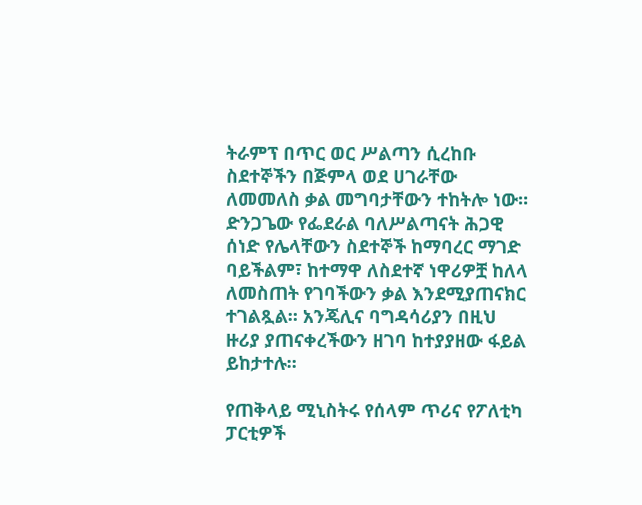ትራምፕ በጥር ወር ሥልጣን ሲረከቡ ስደተኞችን በጅምላ ወደ ሀገራቸው ለመመለስ ቃል መግባታቸውን ተከትሎ ነው። ድንጋጌው የፌደራል ባለሥልጣናት ሕጋዊ ሰነድ የሌላቸውን ስደተኞች ከማባረር ማገድ ባይችልም፣ ከተማዋ ለስደተኛ ነዋሪዎቿ ከለላ ለመስጠት የገባችውን ቃል እንደሚያጠናክር ተገልጿል። አንጄሊና ባግዳሳሪያን በዚህ ዙሪያ ያጠናቀረችውን ዘገባ ከተያያዘው ፋይል ይከታተሉ።

የጠቅላይ ሚኒስትሩ የሰላም ጥሪና የፖለቲካ ፓርቲዎች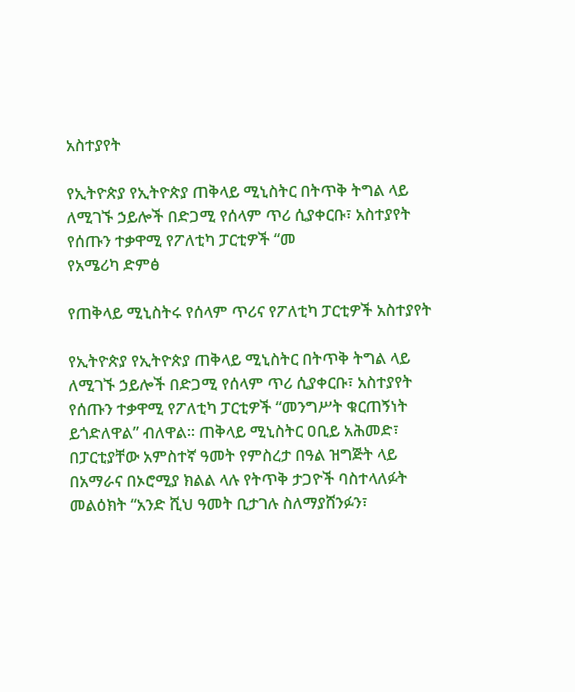አስተያየት

የኢትዮጵያ የኢትዮጵያ ጠቅላይ ሚኒስትር በትጥቅ ትግል ላይ ለሚገኙ ኃይሎች በድጋሚ የሰላም ጥሪ ሲያቀርቡ፣ አስተያየት የሰጡን ተቃዋሚ የፖለቲካ ፓርቲዎች “መ
የአሜሪካ ድምፅ

የጠቅላይ ሚኒስትሩ የሰላም ጥሪና የፖለቲካ ፓርቲዎች አስተያየት

የኢትዮጵያ የኢትዮጵያ ጠቅላይ ሚኒስትር በትጥቅ ትግል ላይ ለሚገኙ ኃይሎች በድጋሚ የሰላም ጥሪ ሲያቀርቡ፣ አስተያየት የሰጡን ተቃዋሚ የፖለቲካ ፓርቲዎች “መንግሥት ቁርጠኝነት ይጎድለዋል” ብለዋል፡፡ ጠቅላይ ሚኒስትር ዐቢይ አሕመድ፣ በፓርቲያቸው አምስተኛ ዓመት የምስረታ በዓል ዝግጅት ላይ በአማራና በኦሮሚያ ክልል ላሉ የትጥቅ ታጋዮች ባስተላለፉት መልዕክት “አንድ ሺህ ዓመት ቢታገሉ ስለማያሸንፉን፣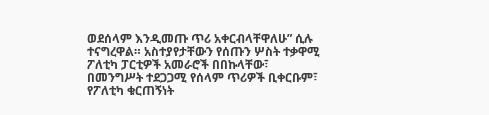ወደሰላም እንዲመጡ ጥሪ አቀርብላቸዋለሁ” ሲሉ ተናግረዋል። አስተያየታቸውን የሰጡን ሦስት ተቃዋሚ ፖለቲካ ፓርቲዎች አመራሮች በበኩላቸው፣ በመንግሥት ተደጋጋሚ የሰላም ጥሪዎች ቢቀርቡም፣ የፖለቲካ ቁርጠኝነት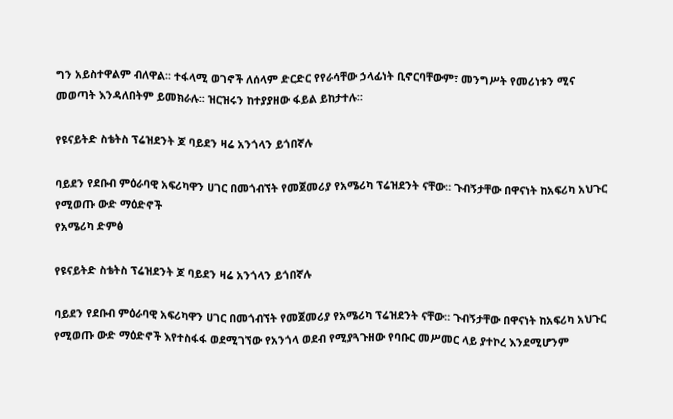ግን አይስተዋልም ብለዋል፡፡ ተፋላሚ ወገኖች ለሰላም ድርድር የየራሳቸው ኃላፊነት ቢኖርባቸውም፣ መንግሥት የመሪነቱን ሚና መወጣት እንዳለበትም ይመክራሉ፡፡ ዝርዝሩን ከተያያዘው ፋይል ይከታተሉ።

የዩናይትድ ስቴትስ ፕሬዝደንት ጆ ባይደን ዛሬ አንጎላን ይጎበኛሉ

ባይደን የደቡብ ምዕራባዊ አፍሪካዋን ሀገር በመጎብኘት የመጀመሪያ የአሜሪካ ፕሬዝደንት ናቸው። ጉብኝታቸው በዋናነት ከአፍሪካ አህጉር የሚወጡ ውድ ማዕድኖች
የአሜሪካ ድምፅ

የዩናይትድ ስቴትስ ፕሬዝደንት ጆ ባይደን ዛሬ አንጎላን ይጎበኛሉ

ባይደን የደቡብ ምዕራባዊ አፍሪካዋን ሀገር በመጎብኘት የመጀመሪያ የአሜሪካ ፕሬዝደንት ናቸው። ጉብኝታቸው በዋናነት ከአፍሪካ አህጉር የሚወጡ ውድ ማዕድኖች እየተስፋፋ ወደሚገኘው የአንጎላ ወደብ የሚያጓጉዘው የባቡር መሥመር ላይ ያተኮረ እንደሚሆንም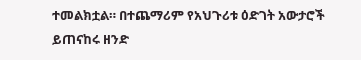ተመልክቷል። በተጨማሪም የአህጉሪቱ ዕድገት አውታሮች ይጠናከሩ ዘንድ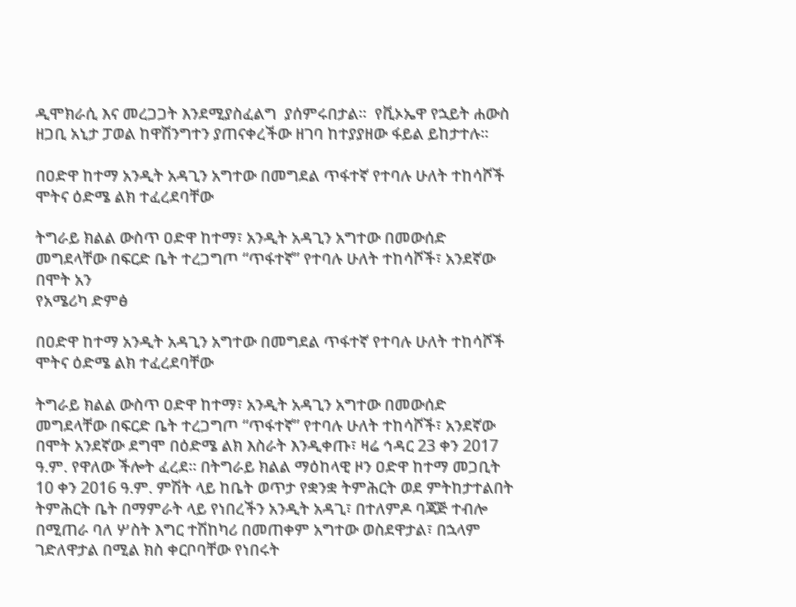ዲሞክራሲ እና መረጋጋት እንደሚያስፈልግ  ያሰምሩበታል፡፡  የቪኦኤዋ የኋይት ሐውስ ዘጋቢ አኒታ ፓወል ከዋሽንግተን ያጠናቀረችው ዘገባ ከተያያዘው ፋይል ይከታተሉ።

በዐድዋ ከተማ አንዲት አዳጊን አግተው በመግደል ጥፋተኛ የተባሉ ሁለት ተከሳሾች  ሞትና ዕድሜ ልክ ተፈረደባቸው

ትግራይ ክልል ውስጥ ዐድዋ ከተማ፣ አንዲት አዳጊን አግተው በመውሰድ መግደላቸው በፍርድ ቤት ተረጋግጦ “ጥፋተኛ” የተባሉ ሁለት ተከሳሾች፣ አንደኛው በሞት አን
የአሜሪካ ድምፅ

በዐድዋ ከተማ አንዲት አዳጊን አግተው በመግደል ጥፋተኛ የተባሉ ሁለት ተከሳሾች  ሞትና ዕድሜ ልክ ተፈረደባቸው

ትግራይ ክልል ውስጥ ዐድዋ ከተማ፣ አንዲት አዳጊን አግተው በመውሰድ መግደላቸው በፍርድ ቤት ተረጋግጦ “ጥፋተኛ” የተባሉ ሁለት ተከሳሾች፣ አንደኛው በሞት አንደኛው ደግሞ በዕድሜ ልክ እስራት እንዲቀጡ፣ ዛሬ ኅዳር 23 ቀን 2017 ዓ.ም. የዋለው ችሎት ፈረደ። በትግራይ ክልል ማዕከላዊ ዞን ዐድዋ ከተማ መጋቢት 10 ቀን 2016 ዓ.ም. ምሽት ላይ ከቤት ወጥታ የቋንቋ ትምሕርት ወደ ምትከታተልበት ትምሕርት ቤት በማምራት ላይ የነበረችን አንዲት አዳጊ፣ በተለምዶ ባጃጅ ተብሎ በሚጠራ ባለ ሦስት እግር ተሽከካሪ በመጠቀም አግተው ወስደዋታል፣ በኋላም ገድለዋታል በሚል ክስ ቀርቦባቸው የነበሩት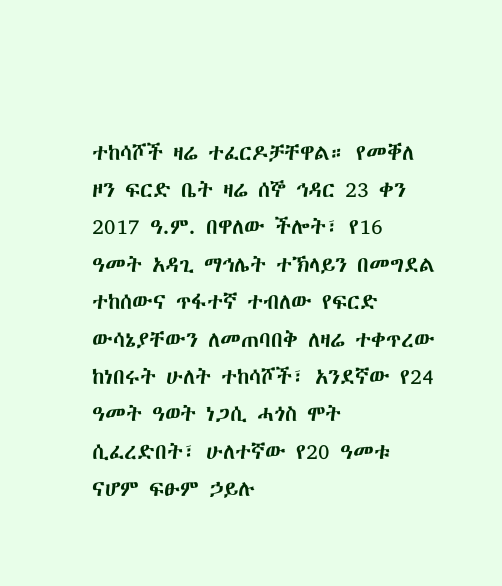ተከሳሾች ዛሬ ተፈርዶቻቸዋል። የመቐለ ዞን ፍርድ ቤት ዛሬ ሰኞ ኅዳር 23 ቀን 2017 ዓ.ም. በዋለው ችሎት፣ የ16 ዓመት አዳጊ ማኅሌት ተኽላይን በመግደል ተከሰውና ጥፋተኛ ተብለው የፍርድ ውሳኔያቸውን ለመጠባበቅ ለዛሬ ተቀጥረው ከነበሩት ሁለት ተከሳሾች፣ አንደኛው የ24 ዓመት ዓወት ነጋሲ ሓጎስ ሞት ሲፈረድበት፣ ሁለተኛው የ20 ዓመቱ ናሆም ፍፁም ኃይሉ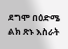ደግሞ በዕድሜ ልክ ጽኑ እስራት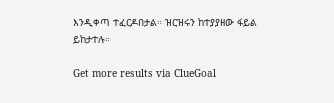እንዲቀጣ ተፈርዶበታል። ዝርዝሩን ከተያያዘው ፋይል ይከታተሉ።

Get more results via ClueGoal